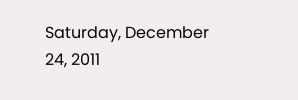Saturday, December 24, 2011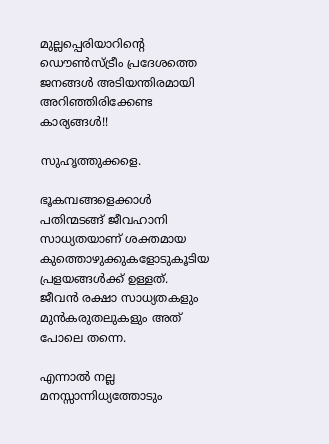മുല്ലപ്പെരിയാറിന്റെ ഡൌണ്‍സ്ട്രീം പ്രദേശത്തെ ജനങ്ങള്‍ അടിയന്തിരമായി അറിഞ്ഞിരിക്കേണ്ട കാര്യങ്ങള്‍!!

സുഹൃത്തുക്കളെ.

ഭൂകമ്പങ്ങളെക്കാള്‍ പതിന്മടങ്ങ്‌ ജീവഹാനി സാധ്യതയാണ് ശക്തമായ കുത്തൊഴുക്കുകളോടുകൂടിയ പ്രളയങ്ങള്‍ക്ക് ഉള്ളത്. ജീവന്‍ രക്ഷാ സാധ്യതകളും മുന്‍കരുതലുകളും അത് പോലെ തന്നെ.

എന്നാല്‍ നല്ല മനസ്സാന്നിധ്യത്തോടും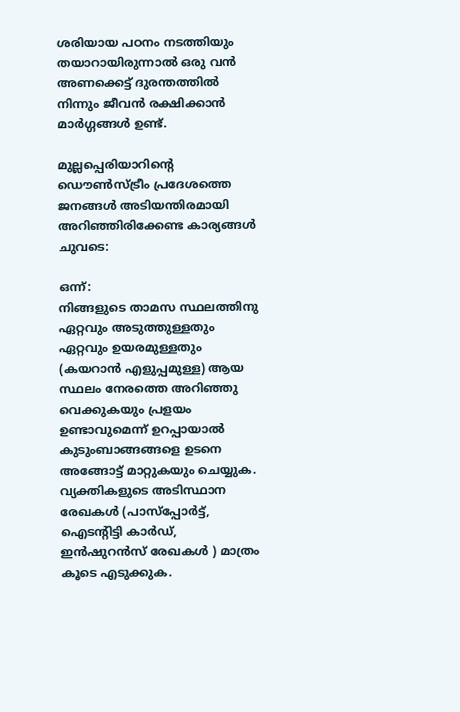ശരിയായ പഠനം നടത്തിയും തയാറായിരുന്നാല്‍ ഒരു വന്‍ അണക്കെട്ട് ദുരന്തത്തില്‍ നിന്നും ജീവന്‍ രക്ഷിക്കാന്‍ മാര്‍ഗ്ഗങ്ങള്‍ ഉണ്ട്.

മുല്ലപ്പെരിയാറിന്റെ ഡൌണ്‍സ്ട്രീം പ്രദേശത്തെ ജനങ്ങള്‍ അടിയന്തിരമായി അറിഞ്ഞിരിക്കേണ്ട കാര്യങ്ങള്‍ ചുവടെ:

ഒന്ന്:
നിങ്ങളുടെ താമസ സ്ഥലത്തിനു ഏറ്റവും അടുത്തുള്ളതും ഏറ്റവും ഉയരമുള്ളതും (കയറാന്‍ എളുപ്പമുള്ള) ആയ സ്ഥലം നേരത്തെ അറിഞ്ഞു വെക്കുകയും പ്രളയം ഉണ്ടാവുമെന്ന് ഉറപ്പായാല്‍ കുടുംബാങ്ങങ്ങളെ ഉടനെ അങ്ങോട്ട്‌ മാറ്റുകയും ചെയ്യുക. വ്യക്തികളുടെ അടിസ്ഥാന രേഖകള്‍ (പാസ്പ്പോര്‍ട്ട്, ഐടന്റിട്ടി കാര്‍ഡ്‌, ഇന്‍ഷുറന്‍സ്‌ രേഖകള്‍ ) മാത്രം കൂടെ എടുക്കുക.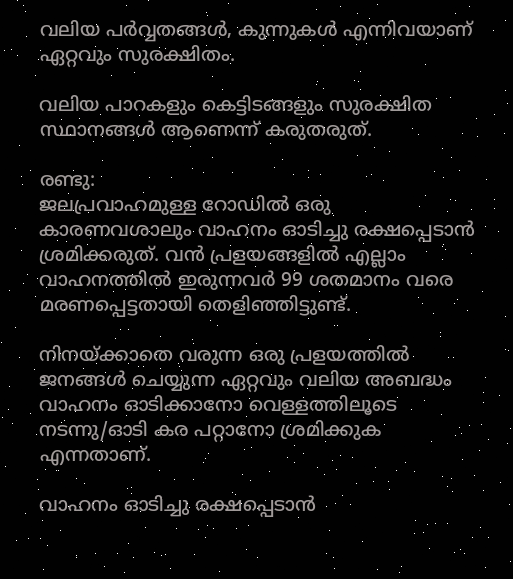വലിയ പര്‍വ്വതങ്ങള്‍, കുന്നുകള്‍ എന്നിവയാണ് ഏറ്റവും സുരക്ഷിതം.

വലിയ പാറകളും കെട്ടിടങ്ങളും സുരക്ഷിത സ്ഥാനങ്ങള്‍ ആണെന്ന് കരുതരുത്.

രണ്ടു:
ജലപ്രവാഹമുള്ള റോഡില്‍ ഒരു കാരണവശാലും വാഹനം ഓടിച്ചു രക്ഷപ്പെടാന്‍ ശ്രമിക്കരുത്. വന്‍ പ്രളയങ്ങളില്‍ എല്ലാം വാഹനത്തില്‍ ഇരുന്നവര്‍ 99 ശതമാനം വരെ മരണപ്പെട്ടതായി തെളിഞ്ഞിട്ടുണ്ട്.

നിനയ്ക്കാതെ വരുന്ന ഒരു പ്രളയത്തില്‍ ജനങ്ങള്‍ ചെയ്യുന്ന ഏറ്റവും വലിയ അബദ്ധം വാഹനം ഓടിക്കാനോ വെള്ളത്തിലൂടെ നടന്നു/ഓടി കര പറ്റാനോ ശ്രമിക്കുക എന്നതാണ്.

വാഹനം ഓടിച്ചു രക്ഷപ്പെടാന്‍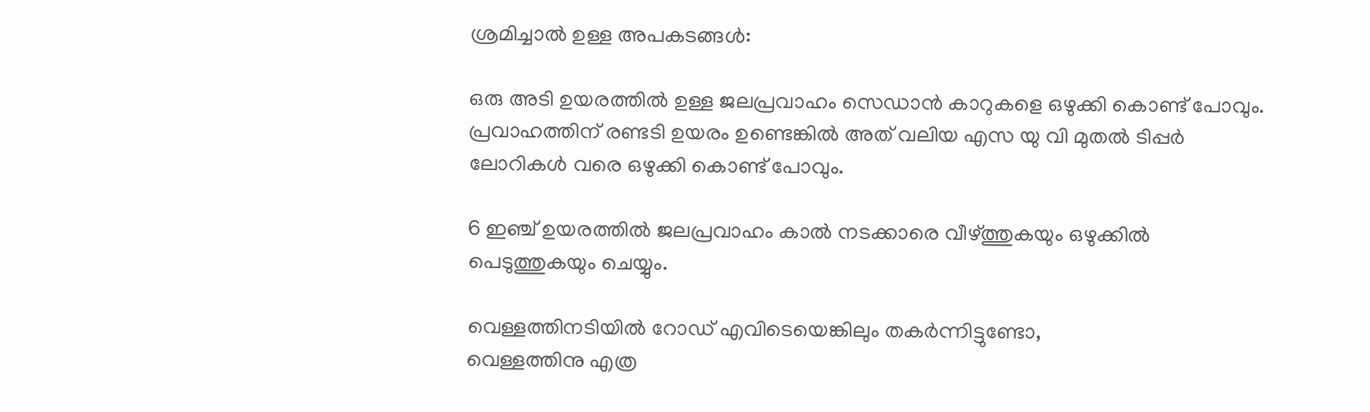ശ്രമിച്ചാല്‍ ഉള്ള അപകടങ്ങള്‍:

ഒരു അടി ഉയരത്തില്‍ ഉള്ള ജലപ്രവാഹം സെഡാന്‍ കാറുകളെ ഒഴുക്കി കൊണ്ട് പോവും. പ്രവാഹത്തിന് രണ്ടടി ഉയരം ഉണ്ടെങ്കില്‍ അത് വലിയ എസ യു വി മുതല്‍ ടിപ്പര്‍ ലോറികള്‍ വരെ ഒഴുക്കി കൊണ്ട് പോവും.

6 ഇഞ്ച്‌ ഉയരത്തില്‍ ജലപ്രവാഹം കാല്‍ നടക്കാരെ വീഴ്ത്തുകയും ഒഴുക്കില്‍ പെടുത്തുകയും ചെയ്യും.

വെള്ളത്തിനടിയില്‍ റോഡ്‌ എവിടെയെങ്കിലും തകര്‍ന്നിട്ടുണ്ടോ,
വെള്ളത്തിനു എത്ര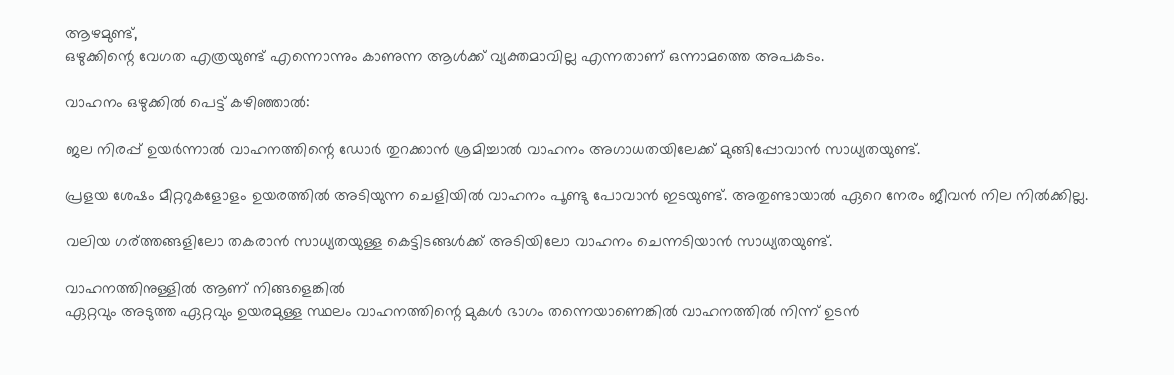ആഴമുണ്ട്,
ഒഴുക്കിന്റെ വേഗത എത്രയുണ്ട് എന്നൊന്നും കാണുന്ന ആള്‍ക്ക് വ്യക്തമാവില്ല എന്നതാണ് ഒന്നാമത്തെ അപകടം.

വാഹനം ഒഴുക്കില്‍ പെട്ട് കഴിഞ്ഞാല്‍:

ജല നിരപ്പ് ഉയര്‍ന്നാല്‍ വാഹനത്തിന്റെ ഡോര്‍ തുറക്കാന്‍ ശ്രമിച്ചാല്‍ വാഹനം അഗാധതയിലേക്ക് മുങ്ങിപ്പോവാന്‍ സാധ്യതയുണ്ട്.

പ്രളയ ശേഷം മീറ്ററുകളോളം ഉയരത്തില്‍ അടിയുന്ന ചെളിയില്‍ വാഹനം പൂണ്ടു പോവാന്‍ ഇടയുണ്ട്. അതുണ്ടായാല്‍ ഏറെ നേരം ജീവന്‍ നില നില്‍ക്കില്ല.

വലിയ ഗര്ത്തങ്ങളിലോ തകരാന്‍ സാധ്യതയുള്ള കെട്ടിടങ്ങള്‍ക്ക് അടിയിലോ വാഹനം ചെന്നടിയാന്‍ സാധ്യതയുണ്ട്.

വാഹനത്തിനുള്ളില്‍ ആണ് നിങ്ങളെങ്കില്‍
ഏറ്റവും അടുത്ത ഏറ്റവും ഉയരമുള്ള സ്ഥലം വാഹനത്തിന്റെ മുകള്‍ ഭാഗം തന്നെയാണെങ്കില്‍ വാഹനത്തില്‍ നിന്ന് ഉടന്‍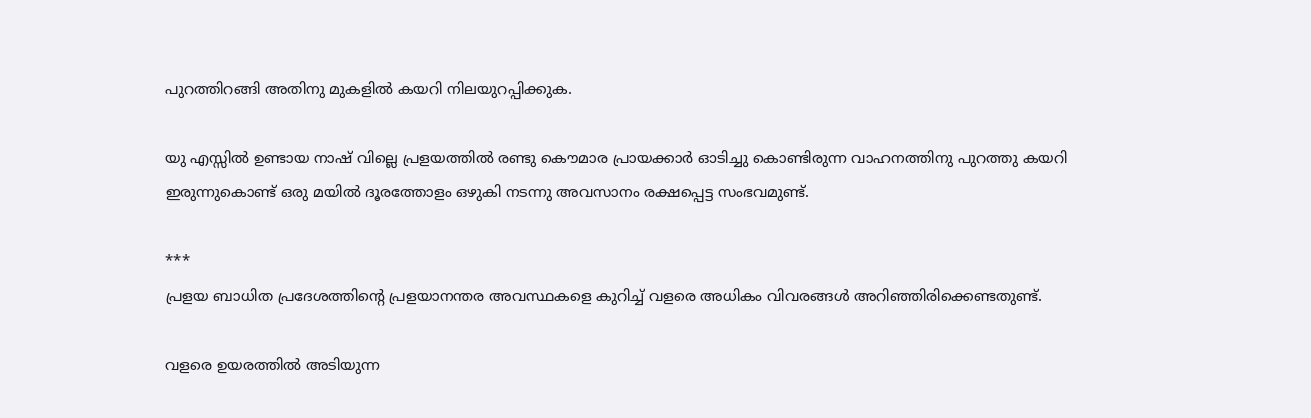പുറത്തിറങ്ങി അതിനു മുകളില്‍ കയറി നിലയുറപ്പിക്കുക.

യു എസ്സില്‍ ഉണ്ടായ നാഷ് വില്ലെ പ്രളയത്തില്‍ രണ്ടു കൌമാര പ്രായക്കാര്‍ ഓടിച്ചു കൊണ്ടിരുന്ന വാഹനത്തിനു പുറത്തു കയറി ഇരുന്നുകൊണ്ട് ഒരു മയില്‍ ദൂരത്തോളം ഒഴുകി നടന്നു അവസാനം രക്ഷപ്പെട്ട സംഭവമുണ്ട്.

***
പ്രളയ ബാധിത പ്രദേശത്തിന്റെ പ്രളയാനന്തര അവസ്ഥകളെ കുറിച്ച് വളരെ അധികം വിവരങ്ങള്‍ അറിഞ്ഞിരിക്കെണ്ടതുണ്ട്.

വളരെ ഉയരത്തില്‍ അടിയുന്ന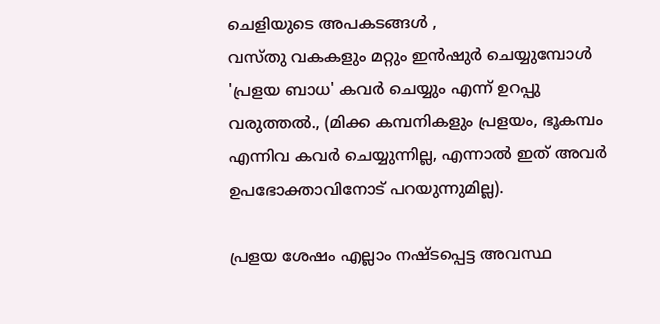ചെളിയുടെ അപകടങ്ങള്‍ ,
വസ്തു വകകളും മറ്റും ഇന്‍ഷുര്‍ ചെയ്യുമ്പോള്‍ 'പ്രളയ ബാധ' കവര്‍ ചെയ്യും എന്ന് ഉറപ്പു വരുത്തല്‍., (മിക്ക കമ്പനികളും പ്രളയം, ഭൂകമ്പം എന്നിവ കവര്‍ ചെയ്യുന്നില്ല, എന്നാല്‍ ഇത് അവര്‍ ഉപഭോക്താവിനോട് പറയുന്നുമില്ല).

പ്രളയ ശേഷം എല്ലാം നഷ്ടപ്പെട്ട അവസ്ഥ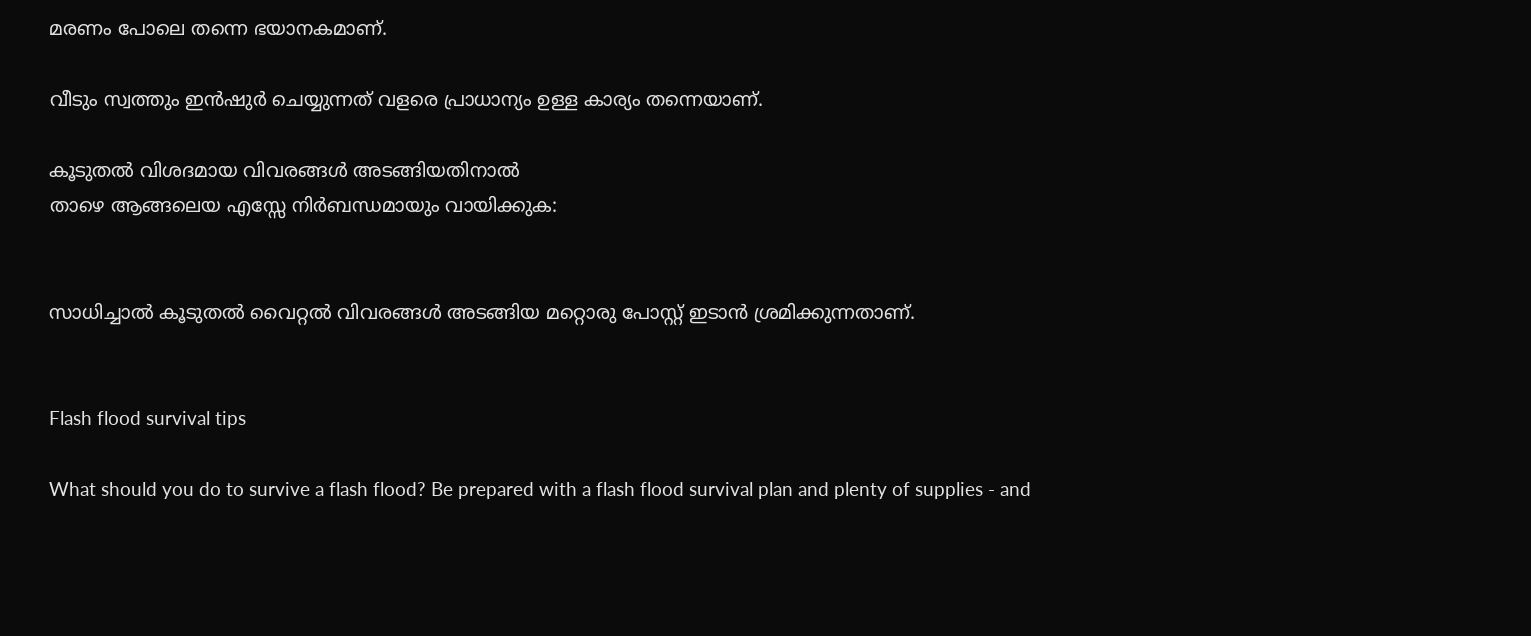മരണം പോലെ തന്നെ ഭയാനകമാണ്.

വീടും സ്വത്തും ഇന്‍ഷുര്‍ ചെയ്യുന്നത് വളരെ പ്രാധാന്യം ഉള്ള കാര്യം തന്നെയാണ്.

കൂടുതല്‍ വിശദമായ വിവരങ്ങള്‍ അടങ്ങിയതിനാല്‍
താഴെ ആങ്ങലെയ എസ്സേ നിര്‍ബന്ധമായും വായിക്കുക:


സാധിച്ചാല്‍ കൂടുതല്‍ വൈറ്റല്‍ വിവരങ്ങള്‍ അടങ്ങിയ മറ്റൊരു പോസ്റ്റ്‌ ഇടാന്‍ ശ്രമിക്കുന്നതാണ്.


Flash flood survival tips

What should you do to survive a flash flood? Be prepared with a flash flood survival plan and plenty of supplies - and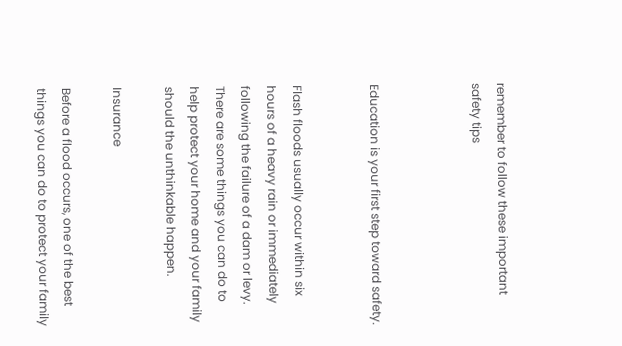remember to follow these important safety tips



Education is your first step toward safety.


Flash floods usually occur within six hours of a heavy rain or immediately following the failure of a dam or levy. There are some things you can do to help protect your home and your family should the unthinkable happen.

Insurance

Before a flood occurs, one of the best things you can do to protect your family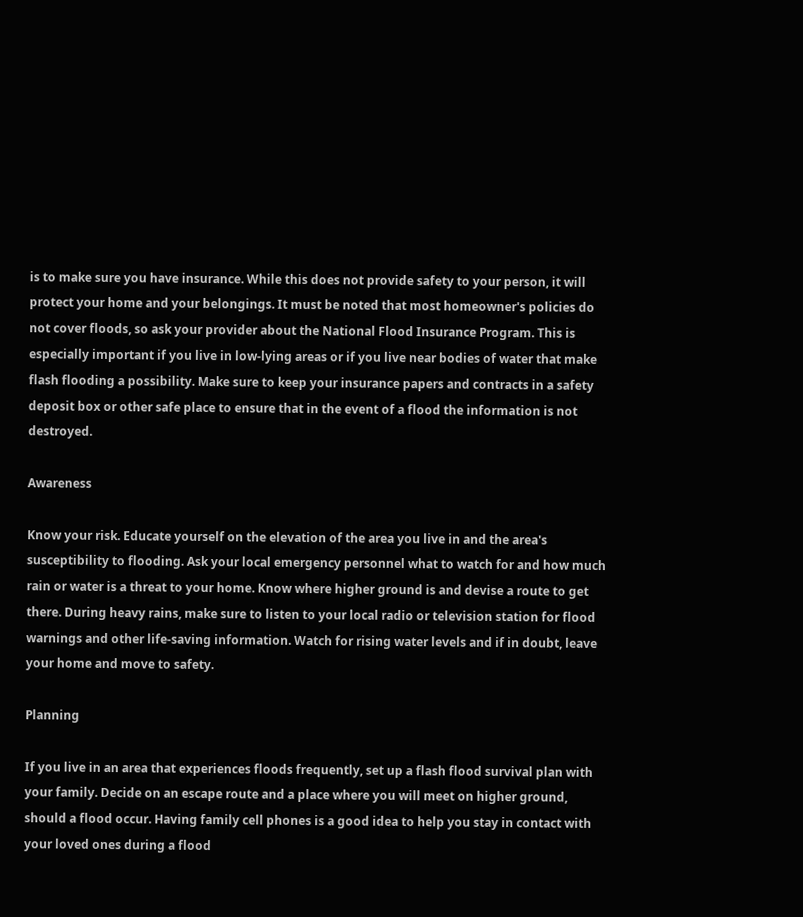is to make sure you have insurance. While this does not provide safety to your person, it will protect your home and your belongings. It must be noted that most homeowner's policies do not cover floods, so ask your provider about the National Flood Insurance Program. This is especially important if you live in low-lying areas or if you live near bodies of water that make flash flooding a possibility. Make sure to keep your insurance papers and contracts in a safety deposit box or other safe place to ensure that in the event of a flood the information is not destroyed.

Awareness

Know your risk. Educate yourself on the elevation of the area you live in and the area's susceptibility to flooding. Ask your local emergency personnel what to watch for and how much rain or water is a threat to your home. Know where higher ground is and devise a route to get there. During heavy rains, make sure to listen to your local radio or television station for flood warnings and other life-saving information. Watch for rising water levels and if in doubt, leave your home and move to safety.

Planning

If you live in an area that experiences floods frequently, set up a flash flood survival plan with your family. Decide on an escape route and a place where you will meet on higher ground, should a flood occur. Having family cell phones is a good idea to help you stay in contact with your loved ones during a flood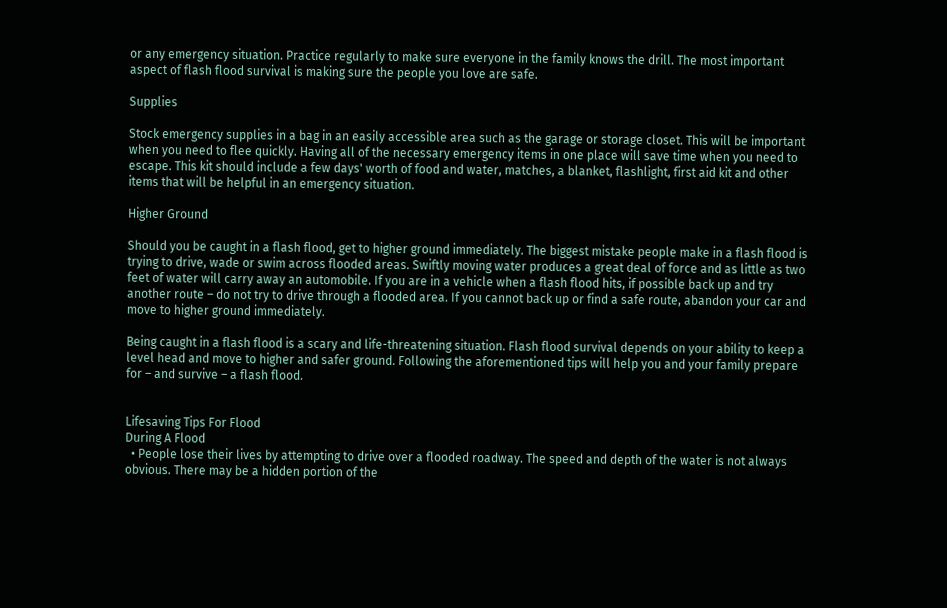or any emergency situation. Practice regularly to make sure everyone in the family knows the drill. The most important aspect of flash flood survival is making sure the people you love are safe.

Supplies

Stock emergency supplies in a bag in an easily accessible area such as the garage or storage closet. This will be important when you need to flee quickly. Having all of the necessary emergency items in one place will save time when you need to escape. This kit should include a few days' worth of food and water, matches, a blanket, flashlight, first aid kit and other items that will be helpful in an emergency situation.

Higher Ground

Should you be caught in a flash flood, get to higher ground immediately. The biggest mistake people make in a flash flood is trying to drive, wade or swim across flooded areas. Swiftly moving water produces a great deal of force and as little as two feet of water will carry away an automobile. If you are in a vehicle when a flash flood hits, if possible back up and try another route – do not try to drive through a flooded area. If you cannot back up or find a safe route, abandon your car and move to higher ground immediately.

Being caught in a flash flood is a scary and life-threatening situation. Flash flood survival depends on your ability to keep a level head and move to higher and safer ground. Following the aforementioned tips will help you and your family prepare for – and survive – a flash flood.


Lifesaving Tips For Flood
During A Flood
  • People lose their lives by attempting to drive over a flooded roadway. The speed and depth of the water is not always obvious. There may be a hidden portion of the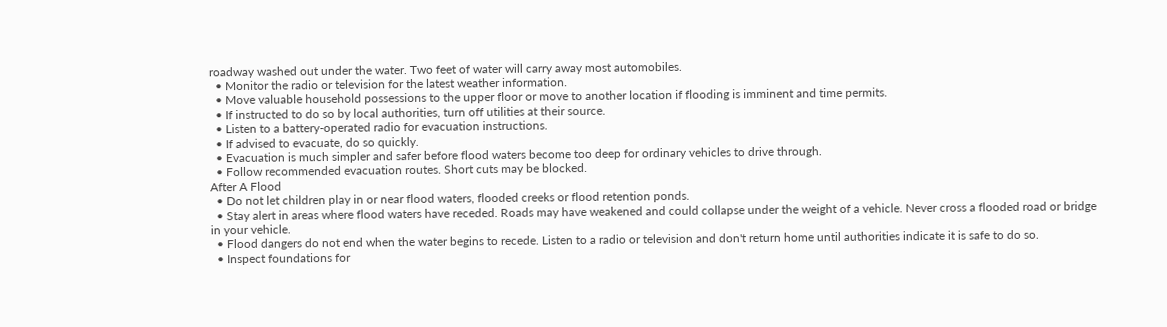roadway washed out under the water. Two feet of water will carry away most automobiles.
  • Monitor the radio or television for the latest weather information.
  • Move valuable household possessions to the upper floor or move to another location if flooding is imminent and time permits.
  • If instructed to do so by local authorities, turn off utilities at their source.
  • Listen to a battery-operated radio for evacuation instructions.
  • If advised to evacuate, do so quickly.
  • Evacuation is much simpler and safer before flood waters become too deep for ordinary vehicles to drive through.
  • Follow recommended evacuation routes. Short cuts may be blocked.
After A Flood
  • Do not let children play in or near flood waters, flooded creeks or flood retention ponds.
  • Stay alert in areas where flood waters have receded. Roads may have weakened and could collapse under the weight of a vehicle. Never cross a flooded road or bridge in your vehicle.
  • Flood dangers do not end when the water begins to recede. Listen to a radio or television and don't return home until authorities indicate it is safe to do so.
  • Inspect foundations for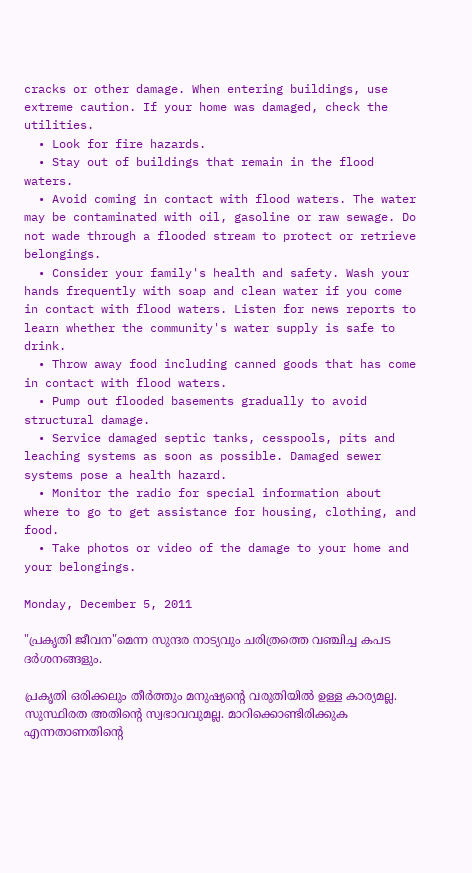cracks or other damage. When entering buildings, use extreme caution. If your home was damaged, check the utilities.
  • Look for fire hazards.
  • Stay out of buildings that remain in the flood waters.
  • Avoid coming in contact with flood waters. The water may be contaminated with oil, gasoline or raw sewage. Do not wade through a flooded stream to protect or retrieve belongings.
  • Consider your family's health and safety. Wash your hands frequently with soap and clean water if you come in contact with flood waters. Listen for news reports to learn whether the community's water supply is safe to drink.
  • Throw away food including canned goods that has come in contact with flood waters.
  • Pump out flooded basements gradually to avoid structural damage.
  • Service damaged septic tanks, cesspools, pits and leaching systems as soon as possible. Damaged sewer systems pose a health hazard.
  • Monitor the radio for special information about where to go to get assistance for housing, clothing, and food.
  • Take photos or video of the damage to your home and your belongings.

Monday, December 5, 2011

"പ്രകൃതി ജീവന"മെന്ന സുന്ദര നാട്യവും ചരിത്രത്തെ വഞ്ചിച്ച കപട ദര്‍ശനങ്ങളും.

പ്രകൃതി ഒരിക്കലും തീര്‍ത്തും മനുഷ്യന്റെ വരുതിയില്‍ ഉള്ള കാര്യമല്ല.
സുസ്ഥിരത അതിന്റെ സ്വഭാവവുമല്ല. മാറിക്കൊണ്ടിരിക്കുക എന്നതാണതിന്റെ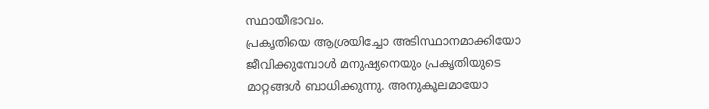സ്ഥായീഭാവം.
പ്രകൃതിയെ ആശ്രയിച്ചോ അടിസ്ഥാനമാക്കിയോ ജീവിക്കുമ്പോള്‍ മനുഷ്യനെയും പ്രകൃതിയുടെ മാറ്റങ്ങള്‍ ബാധിക്കുന്നു. അനുകൂലമായോ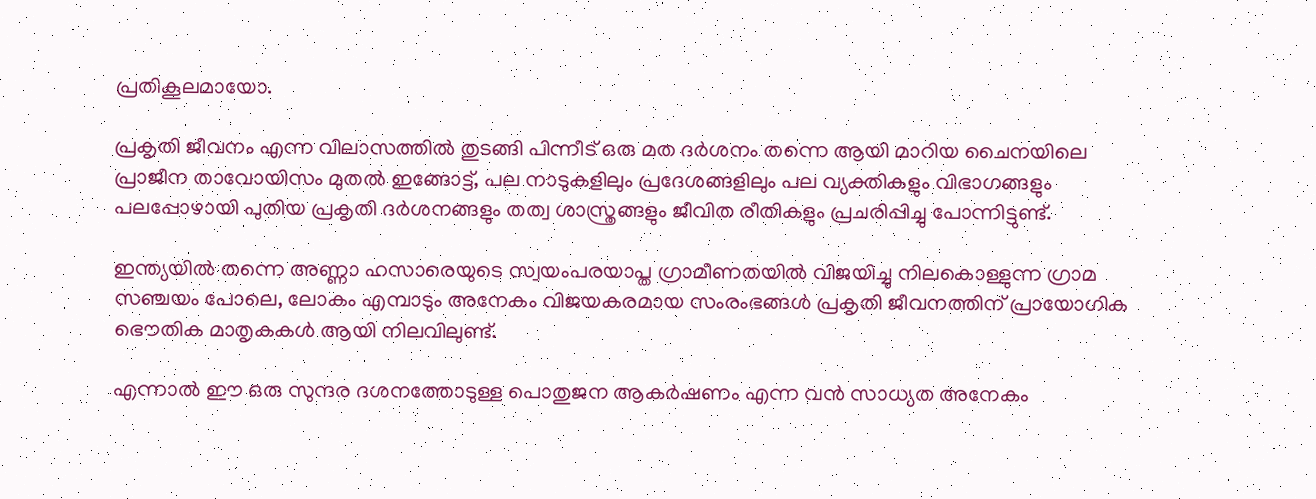പ്രതികൂലമായോ.

പ്രകൃതി ജീവനം എന്ന വിലാസത്തില്‍ തുടങ്ങി പിന്നീട് ഒരു മത ദര്‍ശനം തന്നെ ആയി മാറിയ ചൈനയിലെ പ്രാജീന താവോയിസം മുതല്‍ ഇങ്ങോട്ട്, പല നാടുകളിലും പ്രദേശങ്ങളിലും പല വ്യക്തികളും വിഭാഗങ്ങളും പലപ്പോഴായി പുതിയ പ്രകൃതി ദര്‍ശനങ്ങളും തത്വ ശാസ്ത്രങ്ങളും ജീവിത രീതികളും പ്രചരിപ്പിച്ചു പോന്നിട്ടുണ്ട്.

ഇന്ത്യയില്‍ തന്നെ അണ്ണാ ഹസാരെയുടെ സ്വയംപരയാപ്ത ഗ്രാമീണതയില്‍ വിജയിച്ചു നിലകൊള്ളുന്ന ഗ്രാമ സഞ്ചയം പോലെ, ലോകം എമ്പാടും അനേകം വിജയകരമായ സംരംഭങ്ങള്‍ പ്രകൃതി ജീവനത്തിന് പ്രായോഗിക ഭൌതിക മാതൃകകള്‍ ആയി നിലവിലുണ്ട്.

എന്നാല്‍ ഈ ഒരു സുന്ദര ദശനത്തോടുള്ള പൊതുജന ആകര്‍ഷണം എന്ന വന്‍ സാധ്യത അനേകം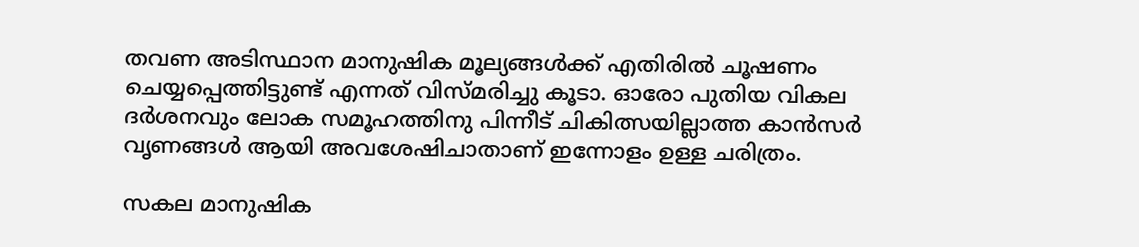തവണ അടിസ്ഥാന മാനുഷിക മൂല്യങ്ങള്‍ക്ക് എതിരില്‍ ചൂഷണം ചെയ്യപ്പെത്തിട്ടുണ്ട് എന്നത് വിസ്മരിച്ചു കൂടാ. ഓരോ പുതിയ വികല ദര്‍ശനവും ലോക സമൂഹത്തിനു പിന്നീട് ചികിത്സയില്ലാത്ത കാന്‍സര്‍ വൃണങ്ങള്‍ ആയി അവശേഷിചാതാണ് ഇന്നോളം ഉള്ള ചരിത്രം.

സകല മാനുഷിക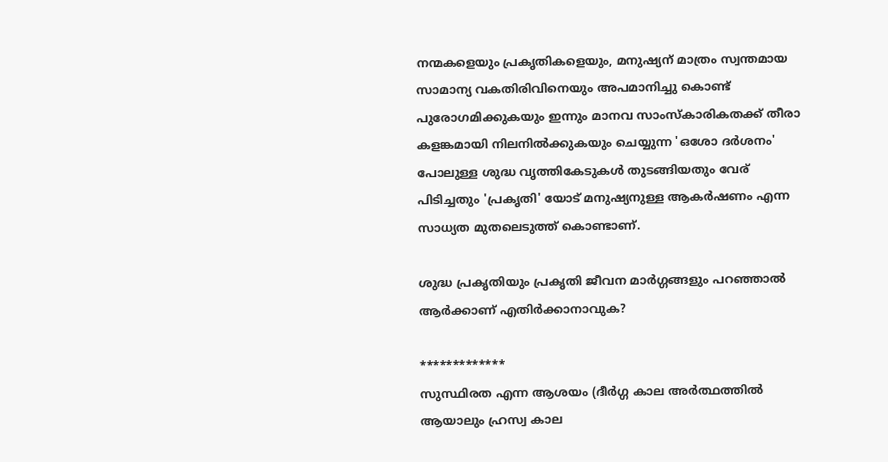നന്മകളെയും പ്രകൃതികളെയും, മനുഷ്യന് മാത്രം സ്വന്തമായ സാമാന്യ വകതിരിവിനെയും അപമാനിച്ചു കൊണ്ട് പുരോഗമിക്കുകയും ഇന്നും മാനവ സാംസ്കാരികതക്ക് തീരാ കളങ്കമായി നിലനില്‍ക്കുകയും ചെയ്യുന്ന 'ഒശോ ദര്‍ശനം' പോലുള്ള ശുദ്ധ വൃത്തികേടുകള്‍ തുടങ്ങിയതും വേര് പിടിച്ചതും 'പ്രകൃതി' യോട് മനുഷ്യനുള്ള ആകര്‍ഷണം എന്ന സാധ്യത മുതലെടുത്ത് കൊണ്ടാണ്.

ശുദ്ധ പ്രകൃതിയും പ്രകൃതി ജീവന മാര്‍ഗ്ഗങ്ങളും പറഞ്ഞാല്‍ ആര്‍ക്കാണ് എതിര്‍ക്കാനാവുക?

*************
സുസ്ഥിരത എന്ന ആശയം (ദീര്‍ഗ്ഗ കാല അര്‍ത്ഥത്തില്‍ ആയാലും ഹ്രസ്വ കാല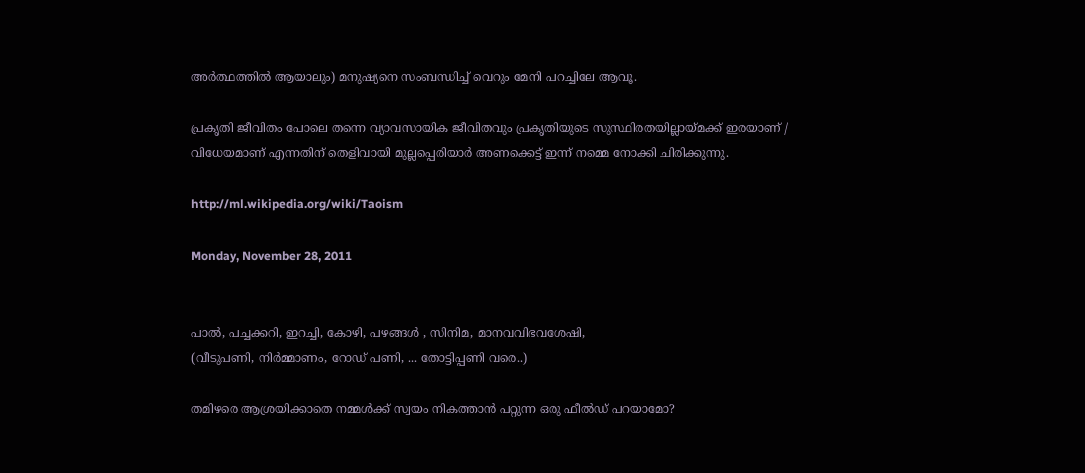അര്‍ത്ഥത്തില്‍ ആയാലും) മനുഷ്യനെ സംബന്ധിച്ച് വെറും മേനി പറച്ചിലേ ആവൂ.

പ്രകൃതി ജീവിതം പോലെ തന്നെ വ്യാവസായിക ജീവിതവും പ്രകൃതിയുടെ സുസ്ഥിരതയില്ലായ്മക്ക് ഇരയാണ് / വിധേയമാണ് എന്നതിന് തെളിവായി മുല്ലപ്പെരിയാര്‍ അണക്കെട്ട് ഇന്ന് നമ്മെ നോക്കി ചിരിക്കുന്നു.

http://ml.wikipedia.org/wiki/Taoism

Monday, November 28, 2011


പാല്‍, പച്ചക്കറി, ഇറച്ചി, കോഴി, പഴങ്ങള്‍ , സിനിമ, മാനവവിഭവശേഷി,
(വീടുപണി, നിര്‍മ്മാണം, റോഡ്‌ പണി, ... തോട്ടിപ്പണി വരെ..)

തമിഴരെ ആശ്രയിക്കാതെ നമ്മള്‍ക്ക് സ്വയം നികത്താന്‍ പറ്റുന്ന ഒരു ഫീല്‍ഡ്‌ പറയാമോ?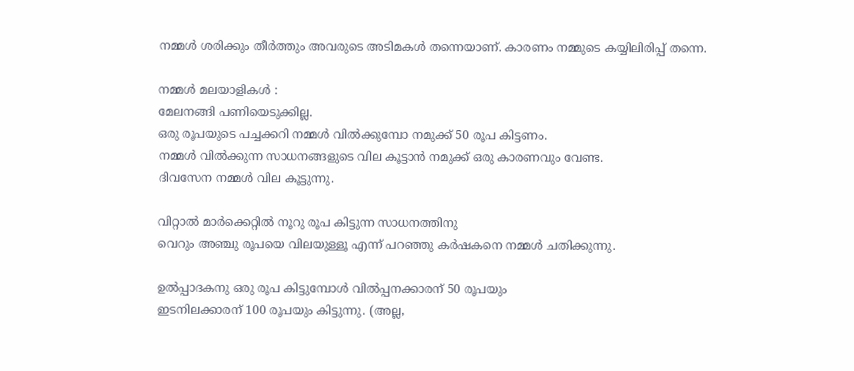നമ്മള്‍ ശരിക്കും തീര്‍ത്തും അവരുടെ അടിമകള്‍ തന്നെയാണ്. കാരണം നമ്മുടെ കയ്യിലിരിപ്പ് തന്നെ.

നമ്മള്‍ മലയാളികള്‍ :
മേലനങ്ങി പണിയെടുക്കില്ല.
ഒരു രൂപയുടെ പച്ചക്കറി നമ്മള്‍ വില്‍ക്കുമ്പോ നമുക്ക് 50 രൂപ കിട്ടണം.
നമ്മള്‍ വില്‍ക്കുന്ന സാധനങ്ങളുടെ വില കൂട്ടാന്‍ നമുക്ക് ഒരു കാരണവും വേണ്ട.
ദിവസേന നമ്മള്‍ വില കൂട്ടുന്നു.

വിറ്റാല്‍ മാര്‍ക്കെറ്റില്‍ നൂറു രൂപ കിട്ടുന്ന സാധനത്തിനു
വെറും അഞ്ചു രൂപയെ വിലയുള്ളൂ എന്ന് പറഞ്ഞു കര്‍ഷകനെ നമ്മള്‍ ചതിക്കുന്നു.

ഉല്‍പ്പാദകനു ഒരു രൂപ കിട്ടുമ്പോള്‍ വില്‍പ്പനക്കാരന് 50 രൂപയും
ഇടനിലക്കാരന് 100 രൂപയും കിട്ടുന്നു. (അല്ല,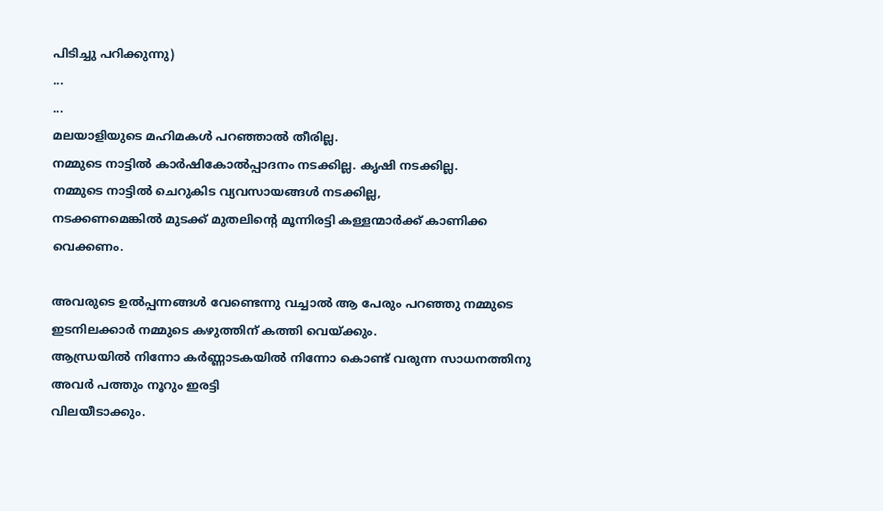പിടിച്ചു പറിക്കുന്നു)
...
...
മലയാളിയുടെ മഹിമകള്‍ പറഞ്ഞാല്‍ തീരില്ല.
നമ്മുടെ നാട്ടില്‍ കാര്‍ഷികോല്‍പ്പാദനം നടക്കില്ല. കൃഷി നടക്കില്ല.
നമ്മുടെ നാട്ടില്‍ ചെറുകിട വ്യവസായങ്ങള്‍ നടക്കില്ല,
നടക്കണമെങ്കില്‍ മുടക്ക് മുതലിന്റെ മൂന്നിരട്ടി കള്ളന്മാര്‍ക്ക് കാണിക്ക വെക്കണം.

അവരുടെ ഉല്‍പ്പന്നങ്ങള്‍ വേണ്ടെന്നു വച്ചാല്‍ ആ പേരും പറഞ്ഞു നമ്മുടെ
ഇടനിലക്കാര്‍ നമ്മുടെ കഴുത്തിന്‌ കത്തി വെയ്ക്കും.
ആന്ധ്രയില്‍ നിന്നോ കര്‍ണ്ണാടകയില്‍ നിന്നോ കൊണ്ട് വരുന്ന സാധനത്തിനു അവര്‍ പത്തും നൂറും ഇരട്ടി
വിലയീടാക്കും.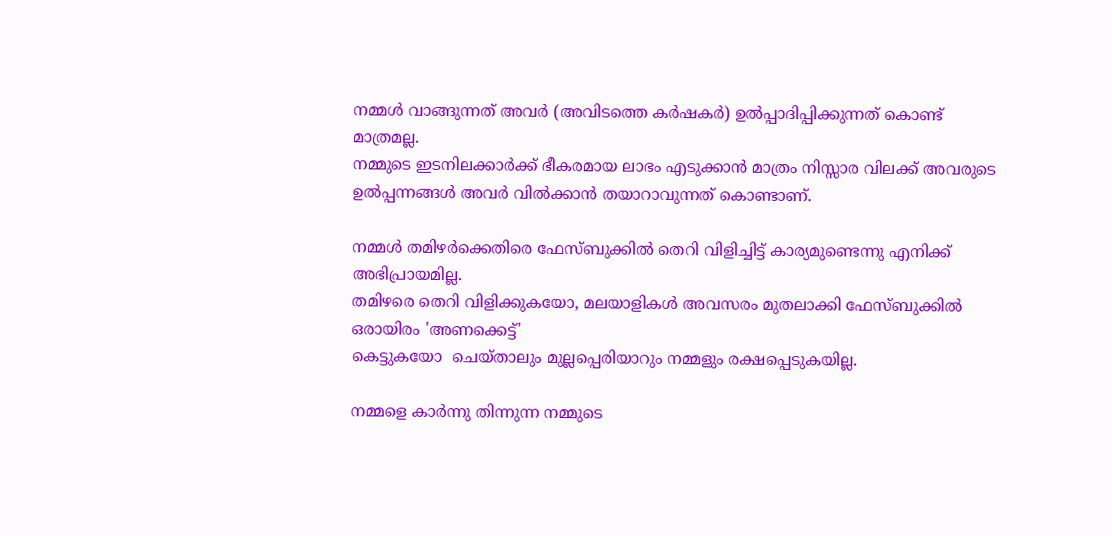നമ്മള്‍ വാങ്ങുന്നത് അവര്‍ (അവിടത്തെ കര്‍ഷകര്‍) ഉല്‍പ്പാദിപ്പിക്കുന്നത് കൊണ്ട് മാത്രമല്ല.
നമ്മുടെ ഇടനിലക്കാര്‍ക്ക് ഭീകരമായ ലാഭം എടുക്കാന്‍ മാത്രം നിസ്സാര വിലക്ക് അവരുടെ
ഉല്‍പ്പന്നങ്ങള്‍ അവര്‍ വില്‍ക്കാന്‍ തയാറാവുന്നത് കൊണ്ടാണ്.

നമ്മള്‍ തമിഴര്‍ക്കെതിരെ ഫേസ്ബുക്കില്‍ തെറി വിളിച്ചിട്ട് കാര്യമുണ്ടെന്നു എനിക്ക് അഭിപ്രായമില്ല.
തമിഴരെ തെറി വിളിക്കുകയോ, മലയാളികള്‍ അവസരം മുതലാക്കി ഫേസ്ബുക്കില്‍ ഒരായിരം 'അണക്കെട്ട്'
കെട്ടുകയോ  ചെയ്താലും മുല്ലപ്പെരിയാറും നമ്മളും രക്ഷപ്പെടുകയില്ല.

നമ്മളെ കാര്‍ന്നു തിന്നുന്ന നമ്മുടെ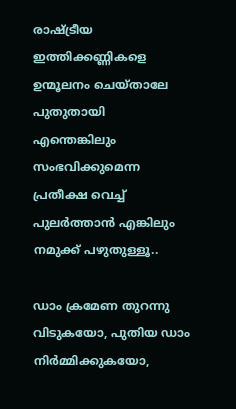രാഷ്ട്രീയ ഇത്തിക്കണ്ണികളെ ഉന്മൂലനം ചെയ്താലേ പുതുതായി
എന്തെങ്കിലും സംഭവിക്കുമെന്ന പ്രതീക്ഷ വെച്ച് പുലര്‍ത്താന്‍ എങ്കിലും നമുക്ക് പഴുതുള്ളൂ..

ഡാം ക്രമേണ തുറന്നു വിടുകയോ, പുതിയ ഡാം നിര്‍മ്മിക്കുകയോ,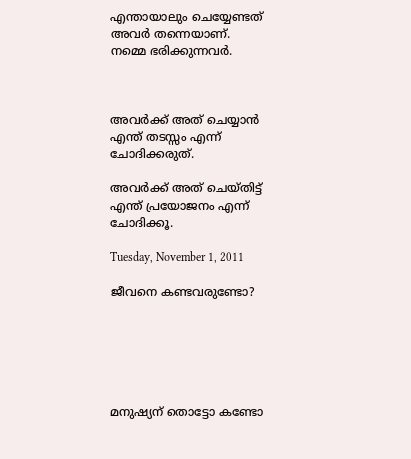എന്തായാലും ചെയ്യേണ്ടത് അവര്‍ തന്നെയാണ്.
നമ്മെ ഭരിക്കുന്നവര്‍.



അവര്‍ക്ക് അത് ചെയ്യാന്‍ എന്ത് തടസ്സം എന്ന് ചോദിക്കരുത്.

അവര്‍ക്ക് അത് ചെയ്തിട്ട് എന്ത് പ്രയോജനം എന്ന് ചോദിക്കൂ.

Tuesday, November 1, 2011

ജീവനെ കണ്ടവരുണ്ടോ?






മനുഷ്യന് തൊട്ടോ കണ്ടോ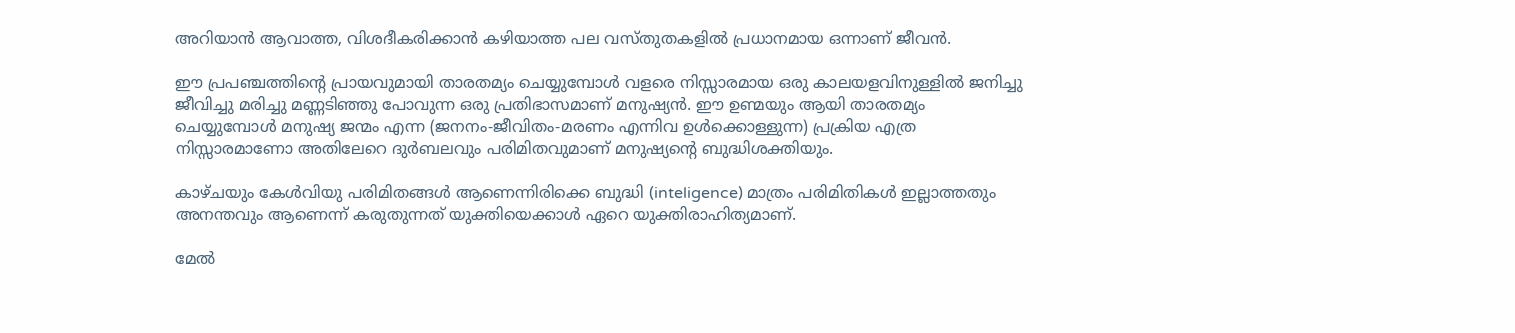അറിയാന്‍ ആവാത്ത, വിശദീകരിക്കാന്‍ കഴിയാത്ത പല വസ്തുതകളില്‍ പ്രധാനമായ ഒന്നാണ് ജീവന്‍.

ഈ പ്രപഞ്ചത്തിന്റെ പ്രായവുമായി താരതമ്യം ചെയ്യുമ്പോള്‍ വളരെ നിസ്സാരമായ ഒരു കാലയളവിനുള്ളില്‍ ജനിച്ചു ജീവിച്ചു മരിച്ചു മണ്ണടിഞ്ഞു പോവുന്ന ഒരു പ്രതിഭാസമാണ് മനുഷ്യന്‍. ഈ ഉണ്മയും ആയി താരതമ്യം ചെയ്യുമ്പോള്‍ മനുഷ്യ ജന്മം എന്ന (ജനനം-ജീവിതം-മരണം എന്നിവ ഉള്‍ക്കൊള്ളുന്ന) പ്രക്രിയ എത്ര നിസ്സാരമാണോ അതിലേറെ ദുര്‍ബലവും പരിമിതവുമാണ് മനുഷ്യന്റെ ബുദ്ധിശക്തിയും.

കാഴ്ചയും കേള്‍വിയു പരിമിതങ്ങള്‍ ആണെന്നിരിക്കെ ബുദ്ധി (inteligence) മാത്രം പരിമിതികള്‍ ഇല്ലാത്തതും അനന്തവും ആണെന്ന് കരുതുന്നത് യുക്തിയെക്കാള്‍ ഏറെ യുക്തിരാഹിത്യമാണ്.

മേല്‍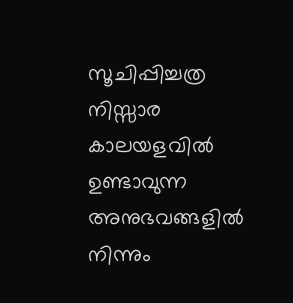സൂചിപ്പിച്ചത്ര നിസ്സാര കാലയളവില്‍ ഉണ്ടാവുന്ന അനുഭവങ്ങളില്‍ നിന്നും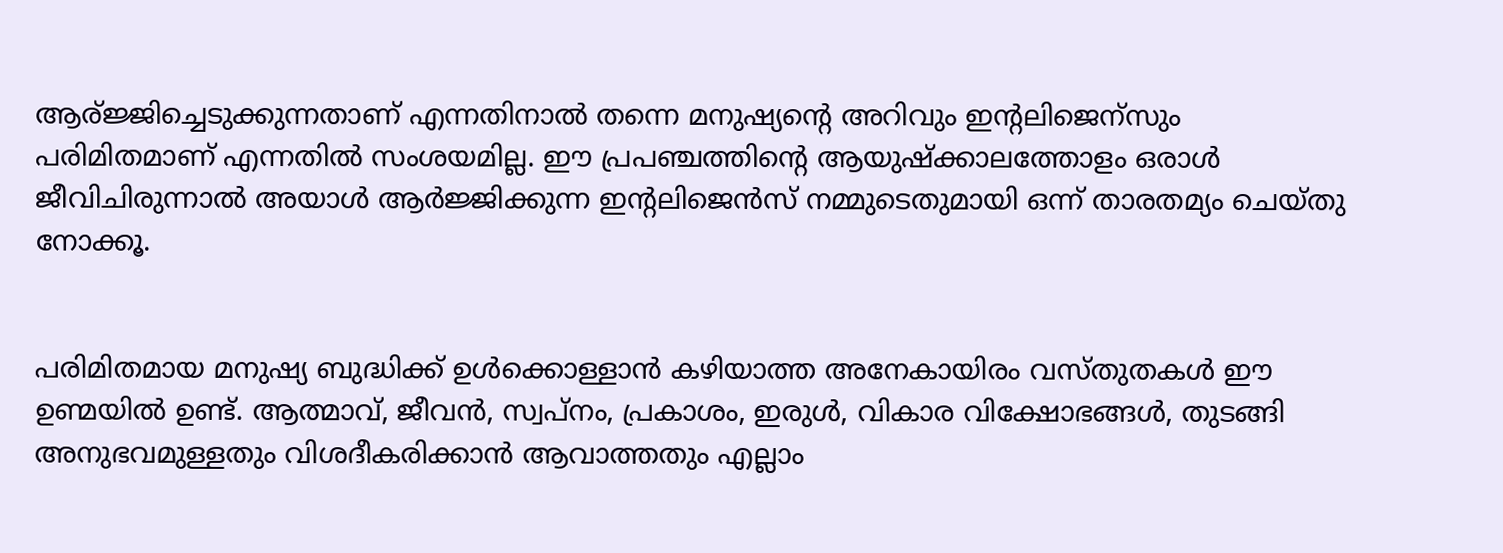ആര്ജ്ജിച്ചെടുക്കുന്നതാണ് എന്നതിനാല്‍ തന്നെ മനുഷ്യന്റെ അറിവും ഇന്റലിജെന്സും പരിമിതമാണ് എന്നതില്‍ സംശയമില്ല. ഈ പ്രപഞ്ചത്തിന്റെ ആയുഷ്ക്കാലത്തോളം ഒരാള്‍ ജീവിചിരുന്നാല്‍ അയാള്‍ ആര്‍ജ്ജിക്കുന്ന ഇന്റലിജെന്‍സ് നമ്മുടെതുമായി ഒന്ന് താരതമ്യം ചെയ്തു നോക്കൂ.


പരിമിതമായ മനുഷ്യ ബുദ്ധിക്ക് ഉള്‍ക്കൊള്ളാന്‍ കഴിയാത്ത അനേകായിരം വസ്തുതകള്‍ ഈ ഉണ്മയില്‍ ഉണ്ട്. ആത്മാവ്, ജീവന്‍, സ്വപ്നം, പ്രകാശം, ഇരുള്‍, വികാര വിക്ഷോഭങ്ങള്‍, തുടങ്ങി അനുഭവമുള്ളതും വിശദീകരിക്കാന്‍ ആവാത്തതും എല്ലാം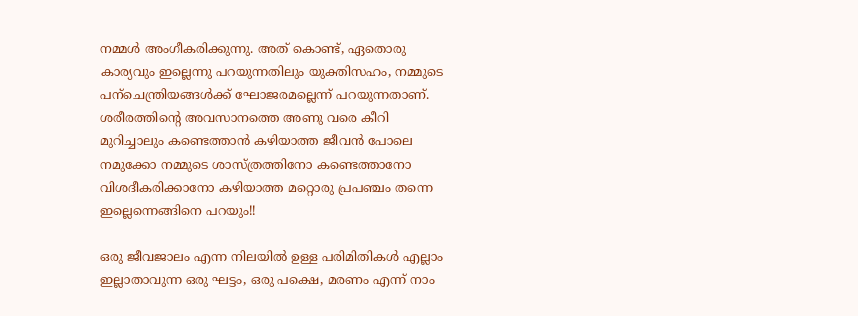നമ്മള്‍ അംഗീകരിക്കുന്നു. അത് കൊണ്ട്, ഏതൊരു കാര്യവും ഇല്ലെന്നു പറയുന്നതിലും യുക്തിസഹം, നമ്മുടെ പന്ചെന്ത്രിയങ്ങള്‍ക്ക് ഘോജരമല്ലെന്ന് പറയുന്നതാണ്. ശരീരത്തിന്റെ അവസാനത്തെ അണു വരെ കീറി മുറിച്ചാലും കണ്ടെത്താന്‍ കഴിയാത്ത ജീവന്‍ പോലെ നമുക്കോ നമ്മുടെ ശാസ്ത്രത്തിനോ കണ്ടെത്താനോ വിശദീകരിക്കാനോ കഴിയാത്ത മറ്റൊരു പ്രപഞ്ചം തന്നെ ഇല്ലെന്നെങ്ങിനെ പറയും!!

ഒരു ജീവജാലം എന്ന നിലയില്‍ ഉള്ള പരിമിതികള്‍ എല്ലാം ഇല്ലാതാവുന്ന ഒരു ഘട്ടം, ഒരു പക്ഷെ, മരണം എന്ന് നാം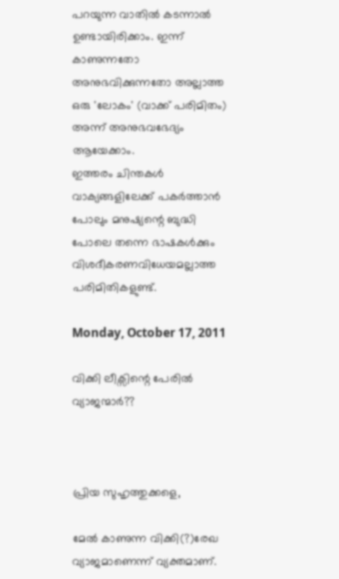പറയുന്ന വാതില്‍ കടന്നാല്‍ ഉണ്ടായിരിക്കാം. ഇന്ന് കാണുന്നതോ അനുഭവിക്കുന്നതോ അല്ലാത്ത ഒരു 'ലോകം' (വാക്ക് പരിമിതം) അന്ന് അനുഭവഭേദ്യം ആയേക്കാം.
ഇത്തരം ചിന്തകള്‍ വാക്യങ്ങളിലേക്ക് പകര്‍ത്താന്‍ പോലും മനുഷ്യന്റെ ബുദ്ധി പോലെ തന്നെ ഭാഷകള്‍ക്കും വിശദീകരണവിധേയമല്ലാത്ത പരിമിതികളുണ്ട്.

Monday, October 17, 2011

വിക്കി ലീക്സിന്റെ പേരില്‍ വ്യാജന്മാര്‍??



പ്രിയ സുഹൃത്തുക്കളെ,

മേല്‍ കാണുന്ന വിക്കി(?)രേഖ വ്യാജമാണെന്ന് വ്യക്തമാണ്.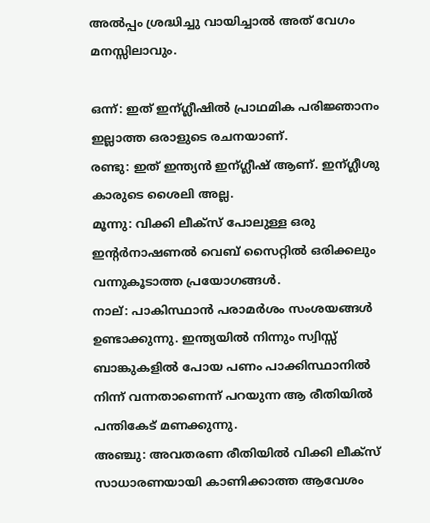അല്‍പ്പം ശ്രദ്ധിച്ചു വായിച്ചാല്‍ അത് വേഗം മനസ്സിലാവും.

ഒന്ന്: ഇത് ഇന്ഗ്ലീഷില്‍ പ്രാഥമിക പരിജ്ഞാനം ഇല്ലാത്ത ഒരാളുടെ രചനയാണ്.
രണ്ടു: ഇത് ഇന്ത്യന്‍ ഇന്ഗ്ലീഷ്‌ ആണ്. ഇന്ഗ്ലീശു കാരുടെ ശൈലി അല്ല.
മൂന്നു: വിക്കി ലീക്സ്‌ പോലുള്ള ഒരു ഇന്റര്‍നാഷണല്‍ വെബ്‌ സൈറ്റില്‍ ഒരിക്കലും വന്നുകൂടാത്ത പ്രയോഗങ്ങള്‍.
നാല്: പാകിസ്ഥാന്‍ പരാമര്‍ശം സംശയങ്ങള്‍ ഉണ്ടാക്കുന്നു. ഇന്ത്യയില്‍ നിന്നും സ്വിസ്സ് ബാങ്കുകളില്‍ പോയ പണം പാക്കിസ്ഥാനില്‍ നിന്ന് വന്നതാണെന്ന് പറയുന്ന ആ രീതിയില്‍ പന്തികേട് മണക്കുന്നു.
അഞ്ചു: അവതരണ രീതിയില്‍ വിക്കി ലീക്സ്‌ സാധാരണയായി കാണിക്കാത്ത ആവേശം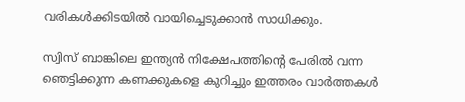വരികള്‍ക്കിടയില്‍ വായിച്ചെടുക്കാന്‍ സാധിക്കും.

സ്വിസ് ബാങ്കിലെ ഇന്ത്യന്‍ നിക്ഷേപത്തിന്റെ പേരില്‍ വന്ന ഞെട്ടിക്കുന്ന കണക്കുകളെ കുറിച്ചും ഇത്തരം വാര്‍ത്തകള്‍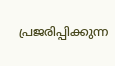പ്രജരിപ്പിക്കുന്ന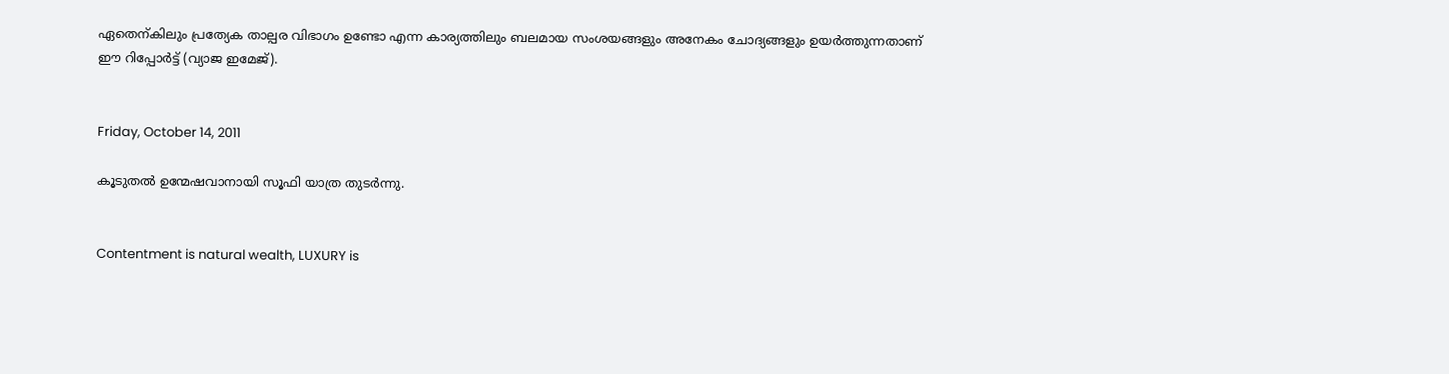ഏതെന്കിലും പ്രത്യേക താല്പര വിഭാഗം ഉണ്ടോ എന്ന കാര്യത്തിലും ബലമായ സംശയങ്ങളും അനേകം ചോദ്യങ്ങളും ഉയര്‍ത്തുന്നതാണ് ഈ റിപ്പോര്‍ട്ട്‌ (വ്യാജ ഇമേജ്).


Friday, October 14, 2011

കൂടുതല്‍ ഉന്മേഷവാനായി സൂഫി യാത്ര തുടര്‍ന്നു.


Contentment is natural wealth, LUXURY is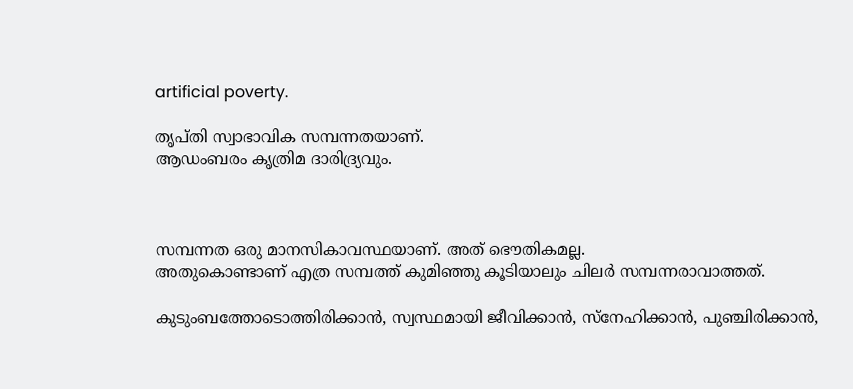artificial poverty.

തൃപ്തി സ്വാഭാവിക സമ്പന്നതയാണ്.
ആഡംബരം കൃത്രിമ ദാരിദ്ര്യവും.



സമ്പന്നത ഒരു മാനസികാവസ്ഥയാണ്. അത് ഭൌതികമല്ല.
അതുകൊണ്ടാണ് എത്ര സമ്പത്ത് കുമിഞ്ഞു കൂടിയാലും ചിലര്‍ സമ്പന്നരാവാത്തത്.

കുടുംബത്തോടൊത്തിരിക്കാന്‍, സ്വസ്ഥമായി ജീവിക്കാന്‍, സ്നേഹിക്കാന്‍, പുഞ്ചിരിക്കാന്‍,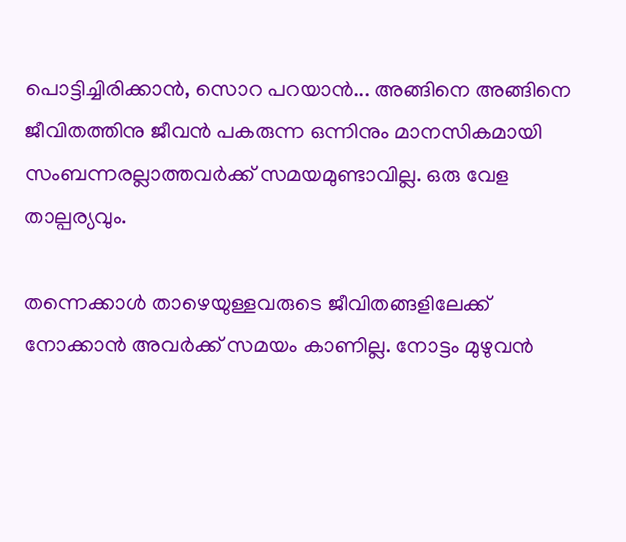പൊട്ടിച്ചിരിക്കാന്‍, സൊറ പറയാന്‍... അങ്ങിനെ അങ്ങിനെ ജീവിതത്തിനു ജീവന്‍ പകരുന്ന ഒന്നിനും മാനസികമായി സംബന്നരല്ലാത്തവര്‍ക്ക് സമയമുണ്ടാവില്ല. ഒരു വേള താല്പര്യവും.

തന്നെക്കാള്‍ താഴെയുള്ളവരുടെ ജീവിതങ്ങളിലേക്ക് നോക്കാന്‍ അവര്‍ക്ക് സമയം കാണില്ല. നോട്ടം മുഴുവന്‍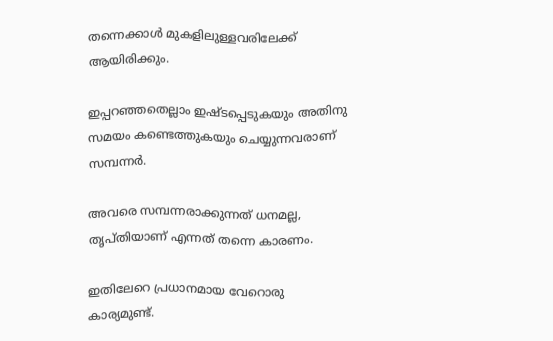തന്നെക്കാള്‍ മുകളിലുള്ളവരിലേക്ക് ആയിരിക്കും.

ഇപ്പറഞ്ഞതെല്ലാം ഇഷ്ടപ്പെടുകയും അതിനു സമയം കണ്ടെത്തുകയും ചെയ്യുന്നവരാണ് സമ്പന്നര്‍.

അവരെ സമ്പന്നരാക്കുന്നത് ധനമല്ല, തൃപ്തിയാണ് എന്നത് തന്നെ കാരണം.

ഇതിലേറെ പ്രധാനമായ വേറൊരു കാര്യമുണ്ട്.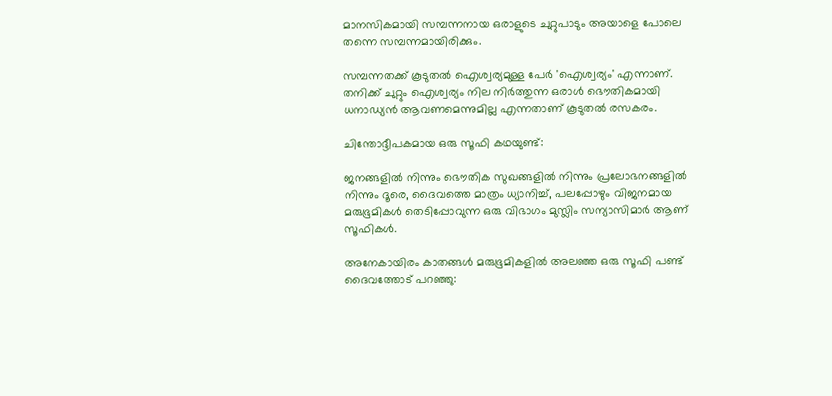മാനസികമായി സമ്പന്നനായ ഒരാളുടെ ചുറ്റുപാടും അയാളെ പോലെ തന്നെ സമ്പന്നമായിരിക്കും.

സമ്പന്നതക്ക് കൂടുതല്‍ ഐശ്വര്യമുള്ള പേര്‍ 'ഐശ്വര്യം' എന്നാണ്. തനിക്ക് ചുറ്റും ഐശ്വര്യം നില നിര്‍ത്തുന്ന ഒരാള്‍ ഭൌതികമായി ധനാഡ്യന്‍ ആവണമെന്നുമില്ല എന്നതാണ് കൂടുതല്‍ രസകരം.

ചിന്തോദ്ദീപകമായ ഒരു സൂഫി കഥയുണ്ട്:

ജനങ്ങളില്‍ നിന്നും ഭൌതിക സുഖങ്ങളില്‍ നിന്നും പ്രലോഭനങ്ങളില്‍ നിന്നും ദൂരെ, ദൈവത്തെ മാത്രം ധ്യാനിച്ച്‌, പലപ്പോഴും വിജനമായ മരുഭൂമികള്‍ തെടിപ്പോവുന്ന ഒരു വിഭാഗം മുസ്ലിം സന്യാസിമാര്‍ ആണ് സൂഫികള്‍.

അനേകായിരം കാതങ്ങള്‍ മരുഭൂമികളില്‍ അലഞ്ഞ ഒരു സൂഫി പണ്ട് ദൈവത്തോട് പറഞ്ഞു: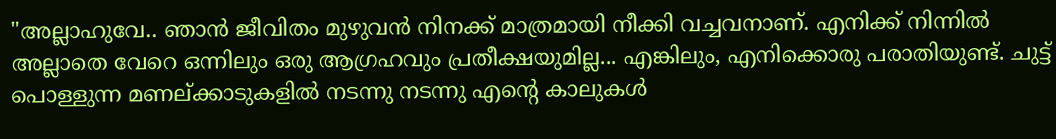"അല്ലാഹുവേ.. ഞാന്‍ ജീവിതം മുഴുവന്‍ നിനക്ക് മാത്രമായി നീക്കി വച്ചവനാണ്. എനിക്ക് നിന്നില്‍ അല്ലാതെ വേറെ ഒന്നിലും ഒരു ആഗ്രഹവും പ്രതീക്ഷയുമില്ല... എങ്കിലും, എനിക്കൊരു പരാതിയുണ്ട്. ചുട്ട് പൊള്ളുന്ന മണല്ക്കാടുകളില്‍ നടന്നു നടന്നു എന്റെ കാലുകള്‍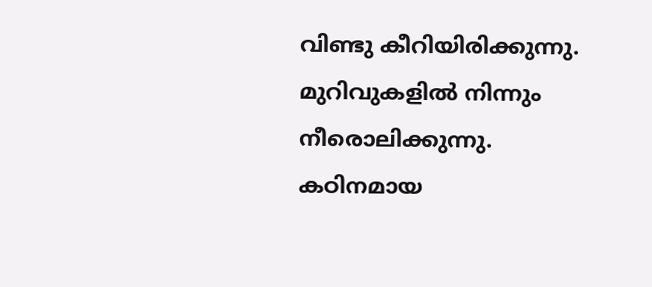വിണ്ടു കീറിയിരിക്കുന്നു. മുറിവുകളില്‍ നിന്നും നീരൊലിക്കുന്നു. കഠിനമായ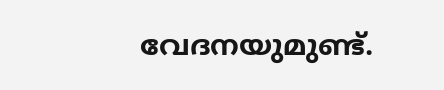വേദനയുമുണ്ട്.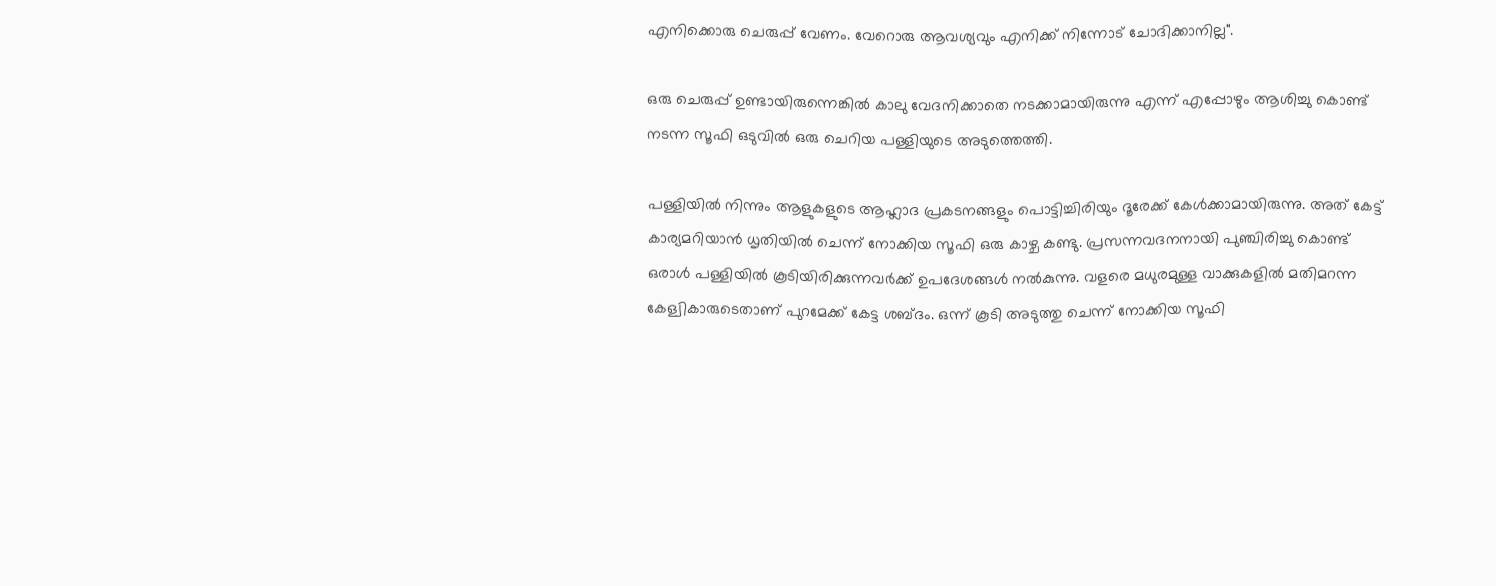എനിക്കൊരു ചെരുപ്പ് വേണം. വേറൊരു ആവശ്യവും എനിക്ക് നിന്നോട് ചോദിക്കാനില്ല".

ഒരു ചെരുപ്പ് ഉണ്ടായിരുന്നെങ്കില്‍ കാലു വേദനിക്കാതെ നടക്കാമായിരുന്നു എന്ന് എപ്പോഴും ആശിച്ചു കൊണ്ട് നടന്ന സൂഫി ഒടുവില്‍ ഒരു ചെറിയ പള്ളിയുടെ അടുത്തെത്തി.

പള്ളിയില്‍ നിന്നും ആളുകളുടെ ആഹ്ലാദ പ്രകടനങ്ങളും പൊട്ടിച്ചിരിയും ദൂരേക്ക്‌ കേള്‍ക്കാമായിരുന്നു. അത് കേട്ട് കാര്യമറിയാന്‍ ധൃതിയില്‍ ചെന്ന് നോക്കിയ സൂഫി ഒരു കാഴ്ച കണ്ടു. പ്രസന്നവദനനായി പുഞ്ചിരിച്ചു കൊണ്ട് ഒരാള്‍ പള്ളിയില്‍ കൂടിയിരിക്കുന്നവര്‍ക്ക് ഉപദേശങ്ങള്‍ നല്‍കുന്നു. വളരെ മധുരമുള്ള വാക്കുകളില്‍ മതിമറന്ന കേള്വികാരുടെതാണ് പുറമേക്ക് കേട്ട ശബ്ദം. ഒന്ന് കൂടി അടുത്തു ചെന്ന് നോക്കിയ സൂഫി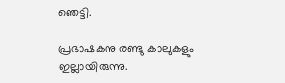ഞെട്ടി.

പ്രഭാഷകനു രണ്ടു കാലുകളും ഇല്ലായിരുന്നു.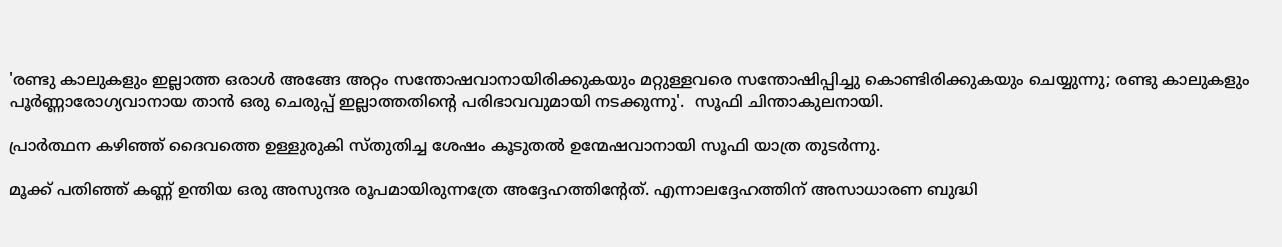'രണ്ടു കാലുകളും ഇല്ലാത്ത ഒരാള്‍ അങ്ങേ അറ്റം സന്തോഷവാനായിരിക്കുകയും മറ്റുള്ളവരെ സന്തോഷിപ്പിച്ചു കൊണ്ടിരിക്കുകയും ചെയ്യുന്നു; രണ്ടു കാലുകളും പൂര്‍ണ്ണാരോഗ്യവാനായ താന്‍ ഒരു ചെരുപ്പ് ഇല്ലാത്തതിന്റെ പരിഭാവവുമായി നടക്കുന്നു'.  സൂഫി ചിന്താകുലനായി.

പ്രാര്‍ത്ഥന കഴിഞ്ഞ് ദൈവത്തെ ഉള്ളുരുകി സ്തുതിച്ച ശേഷം കൂടുതല്‍ ഉന്മേഷവാനായി സൂഫി യാത്ര തുടര്‍ന്നു.

മൂക്ക് പതിഞ്ഞ് കണ്ണ് ഉന്തിയ ഒരു അസുന്ദര രൂപമായിരുന്നത്രേ അദ്ദേഹത്തിന്റേത്. എന്നാലദ്ദേഹത്തിന്‌ അസാധാരണ ബുദ്ധി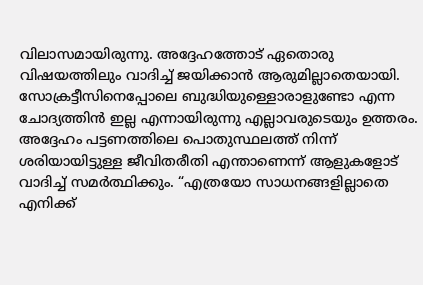വിലാസമായിരുന്നു. അദ്ദേഹത്തോട് ഏതൊരു വിഷയത്തിലും വാദിച്ച് ജയിക്കാൻ ആരുമില്ലാതെയായി. സോക്രട്ടീസിനെപ്പോലെ ബുദ്ധിയുള്ളൊരാളുണ്ടോ എന്ന ചോദ്യത്തിൻ ഇല്ല എന്നായിരുന്നു എല്ലാവരുടെയും ഉത്തരം. അദ്ദേഹം പട്ടണത്തിലെ പൊതുസ്ഥലത്ത് നിന്ന് ശരിയായിട്ടുള്ള ജീവിതരീതി എന്താണെന്ന് ആളുകളോട് വാദിച്ച് സമർത്ഥിക്കും. “എത്രയോ സാധനങ്ങളില്ലാതെ എനിക്ക്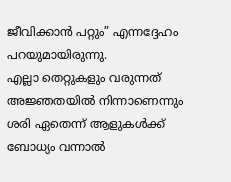ജീവിക്കാൻ പറ്റും” എന്നദ്ദേഹം പറയുമായിരുന്നു.
എല്ലാ തെറ്റുകളും വരുന്നത് അജ്ഞതയിൽ നിന്നാണെന്നും ശരി ഏതെന്ന് ആളുകൾക്ക് ബോധ്യം വന്നാൽ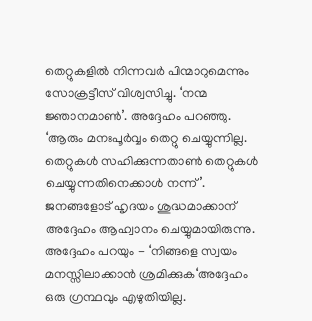തെറ്റുകളിൽ നിന്നവർ പിന്മാറുമെന്നും സോക്രട്ടീസ് വിശ്വസിച്ചു. ‘നന്മ ജ്ഞാനമാൺ’. അദ്ദേഹം പറഞ്ഞു. ‘ആരും മനഃപൂർവ്വം തെറ്റു ചെയ്യുന്നില്ല. തെറ്റുകൾ സഹിക്കുന്നതാൺ തെറ്റുകൾ ചെയ്യുന്നതിനെക്കാൾ നന്ന്’. ജനങ്ങളോട് ഹൃദയം ശുദ്ധമാക്കാന് അദ്ദേഹം ആഹ്വാനം ചെയ്യുമായിരുന്നു. അദ്ദേഹം പറയും - ‘നിങ്ങളെ സ്വയം മനസ്സിലാക്കാൻ ശ്രമിക്കുക‘അദ്ദേഹം ഒരു ഗ്രന്ഥവും എഴുതിയില്ല.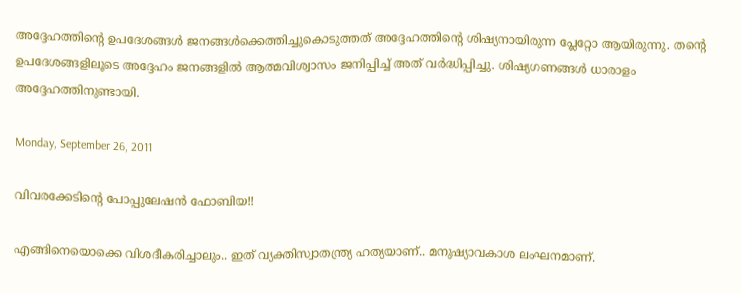അദ്ദേഹത്തിന്റെ ഉപദേശങ്ങൾ ജനങ്ങൾക്കെത്തിച്ചുകൊടുത്തത് അദ്ദേഹത്തിന്റെ ശിഷ്യനായിരുന്ന പ്ലേറ്റോ ആയിരുന്നു. തന്റെ ഉപദേശങ്ങളിലൂടെ അദ്ദേഹം ജനങ്ങളിൽ ആത്മവിശ്വാസം ജനിപ്പിച്ച് അത് വർദ്ധിപ്പിച്ചു. ശിഷ്യഗണങ്ങൾ ധാരാളം അദ്ദേഹത്തിനുണ്ടായി.

Monday, September 26, 2011

വിവരക്കേടിന്റെ പോപ്പുലേഷന്‍ ഫോബിയ!!

എങ്ങിനെയൊക്കെ വിശദീകരിച്ചാലും.. ഇത് വ്യക്തിസ്വാതന്ത്ര്യ ഹത്യയാണ്.. മനുഷ്യാവകാശ ലംഘനമാണ്.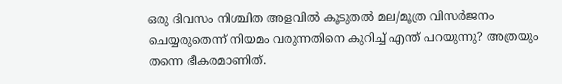ഒരു ദിവസം നിശ്ചിത അളവില്‍ കൂടുതല്‍ മല/മൂത്ര വിസര്‍ജനം ചെയ്യരുതെന്ന് നിയമം വരുന്നതിനെ കുറിച്ച് എന്ത് പറയുന്നു? അത്രയും തന്നെ ഭീകരമാണിത്.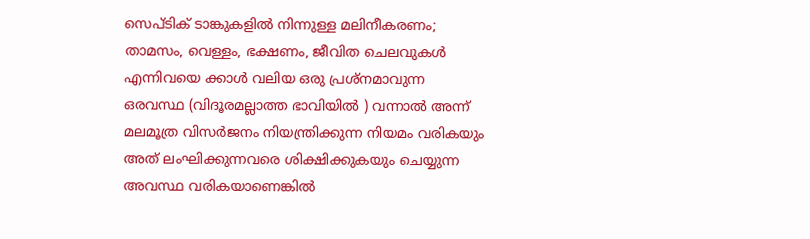സെപ്ടിക് ടാങ്കുകളില്‍ നിന്നുള്ള മലിനീകരണം; താമസം, വെള്ളം, ഭക്ഷണം, ജീവിത ചെലവുകള്‍ എന്നിവയെ ക്കാള്‍ വലിയ ഒരു പ്രശ്നമാവുന്ന ഒരവസ്ഥ (വിദൂരമല്ലാത്ത ഭാവിയില്‍ ) വന്നാല്‍ അന്ന് മലമൂത്ര വിസര്‍ജനം നിയന്ത്രിക്കുന്ന നിയമം വരികയും അത് ലംഘിക്കുന്നവരെ ശിക്ഷിക്കുകയും ചെയ്യുന്ന അവസ്ഥ വരികയാണെങ്കില്‍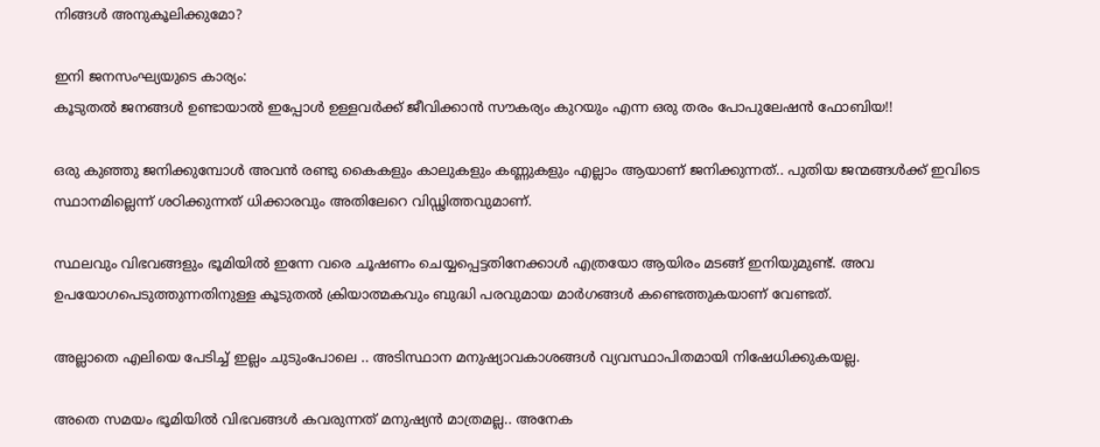നിങ്ങള്‍ അനുകൂലിക്കുമോ?

ഇനി ജനസംഘ്യയുടെ കാര്യം:
കൂടുതല്‍ ജനങ്ങള്‍ ഉണ്ടായാല്‍ ഇപ്പോള്‍ ഉള്ളവര്‍ക്ക് ജീവിക്കാന്‍ സൗകര്യം കുറയും എന്ന ഒരു തരം പോപുലേഷന്‍ ഫോബിയ!!

ഒരു കുഞ്ഞു ജനിക്കുമ്പോള്‍ അവന്‍ രണ്ടു കൈകളും കാലുകളും കണ്ണുകളും എല്ലാം ആയാണ് ജനിക്കുന്നത്.. പുതിയ ജന്മങ്ങള്‍ക്ക് ഇവിടെ സ്ഥാനമില്ലെന്ന് ശഠിക്കുന്നത് ധിക്കാരവും അതിലേറെ വിഡ്ഢിത്തവുമാണ്.

സ്ഥലവും വിഭവങ്ങളും ഭൂമിയില്‍ ഇന്നേ വരെ ചൂഷണം ചെയ്യപ്പെട്ടതിനേക്കാള്‍ എത്രയോ ആയിരം മടങ്ങ്‌ ഇനിയുമുണ്ട്. അവ ഉപയോഗപെടുത്തുന്നതിനുള്ള കൂടുതല്‍ ക്രിയാത്മകവും ബുദ്ധി പരവുമായ മാര്‍ഗങ്ങള്‍ കണ്ടെത്തുകയാണ് വേണ്ടത്.

അല്ലാതെ എലിയെ പേടിച്ച് ഇല്ലം ചുടുംപോലെ .. അടിസ്ഥാന മനുഷ്യാവകാശങ്ങള്‍ വ്യവസ്ഥാപിതമായി നിഷേധിക്കുകയല്ല.

അതെ സമയം ഭൂമിയില്‍ വിഭവങ്ങള്‍ കവരുന്നത് മനുഷ്യന്‍ മാത്രമല്ല.. അനേക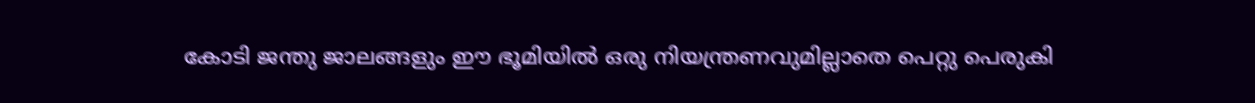കോടി ജന്തു ജാലങ്ങളും ഈ ഭൂമിയില്‍ ഒരു നിയന്ത്രണവുമില്ലാതെ പെറ്റു പെരുകി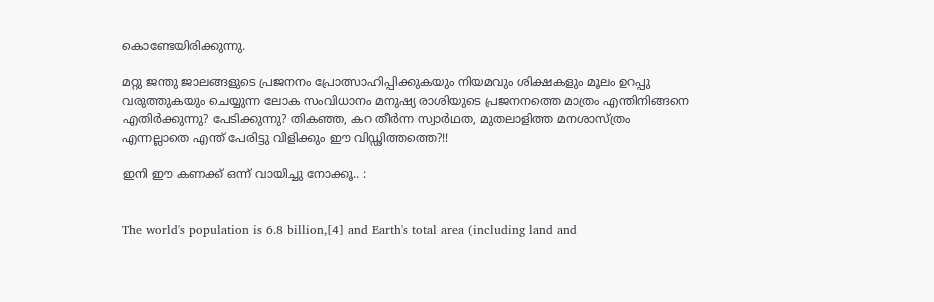കൊണ്ടേയിരിക്കുന്നു.

മറ്റു ജന്തു ജാലങ്ങളുടെ പ്രജനനം പ്രോത്സാഹിപ്പിക്കുകയും നിയമവും ശിക്ഷകളും മൂലം ഉറപ്പു വരുത്തുകയും ചെയ്യുന്ന ലോക സംവിധാനം മനുഷ്യ രാശിയുടെ പ്രജനനത്തെ മാത്രം എന്തിനിങ്ങനെ എതിര്‍ക്കുന്നു? പേടിക്കുന്നു? തികഞ്ഞ, കറ തീര്‍ന്ന സ്വാര്‍ഥത, മുതലാളിത്ത മനശാസ്ത്രം എന്നല്ലാതെ എന്ത് പേരിട്ടു വിളിക്കും ഈ വിഡ്ഢിത്തത്തെ?!!

ഇനി ഈ കണക്ക് ഒന്ന് വായിച്ചു നോക്കൂ.. :


The world's population is 6.8 billion,[4] and Earth's total area (including land and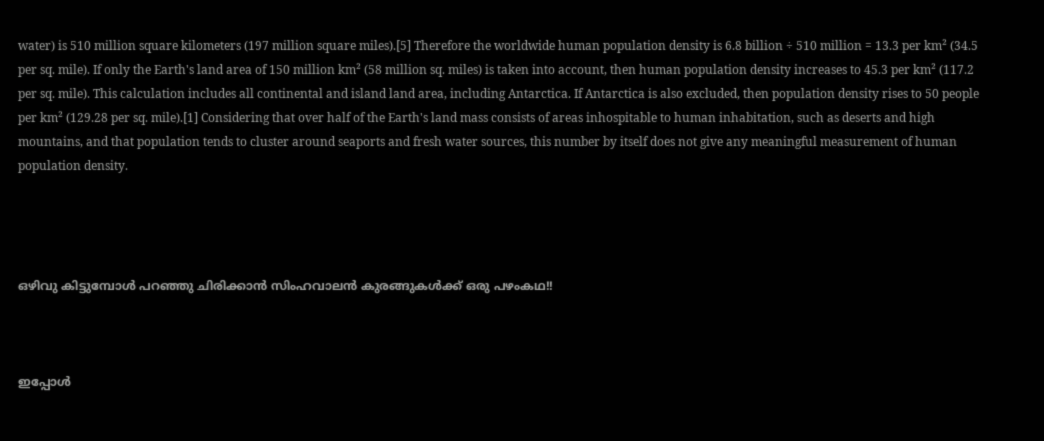water) is 510 million square kilometers (197 million square miles).[5] Therefore the worldwide human population density is 6.8 billion ÷ 510 million = 13.3 per km² (34.5 per sq. mile). If only the Earth's land area of 150 million km² (58 million sq. miles) is taken into account, then human population density increases to 45.3 per km² (117.2 per sq. mile). This calculation includes all continental and island land area, including Antarctica. If Antarctica is also excluded, then population density rises to 50 people per km² (129.28 per sq. mile).[1] Considering that over half of the Earth's land mass consists of areas inhospitable to human inhabitation, such as deserts and high mountains, and that population tends to cluster around seaports and fresh water sources, this number by itself does not give any meaningful measurement of human population density.




ഒഴിവു കിട്ടുമ്പോള്‍ പറഞ്ഞു ചിരിക്കാന്‍ സിംഹവാലന്‍ കുരങ്ങുകള്‍ക്ക് ഒരു പഴംകഥ!!



ഇപ്പോള്‍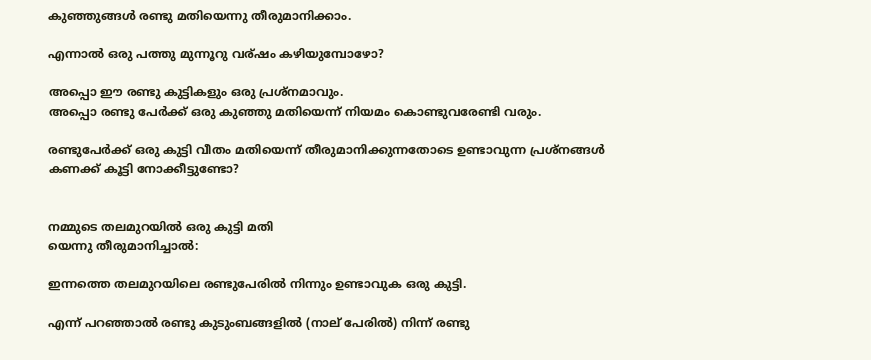കുഞ്ഞുങ്ങള്‍ രണ്ടു മതിയെന്നു തീരുമാനിക്കാം.

എന്നാല്‍ ഒരു പത്തു മുന്നൂറു വര്ഷം കഴിയുമ്പോഴോ?

അപ്പൊ ഈ രണ്ടു കുട്ടികളും ഒരു പ്രശ്നമാവും.
അപ്പൊ രണ്ടു പേര്‍ക്ക് ഒരു കുഞ്ഞു മതിയെന്ന് നിയമം കൊണ്ടുവരേണ്ടി വരും.

രണ്ടുപേര്‍ക്ക് ഒരു കുട്ടി വീതം മതിയെന്ന് തീരുമാനിക്കുന്നതോടെ ഉണ്ടാവുന്ന പ്രശ്നങ്ങള്‍ കണക്ക് കൂട്ടി നോക്കീട്ടുണ്ടോ?


നമ്മുടെ തലമുറയില്‍ ഒരു കുട്ടി മതി
യെന്നു തീരുമാനിച്ചാല്‍:

ഇന്നത്തെ തലമുറയിലെ രണ്ടുപേരില്‍ നിന്നും ഉണ്ടാവുക ഒരു കുട്ടി.

എന്ന് പറഞ്ഞാല്‍ രണ്ടു കുടുംബങ്ങളില്‍ (നാല് പേരില്‍) നിന്ന് രണ്ടു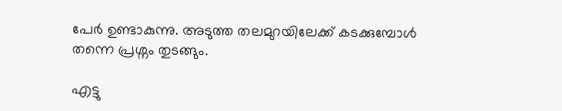പേര്‍ ഉണ്ടാകുന്നു. അടുത്ത തലമുറയിലേക്ക് കടക്കുമ്പോള്‍ തന്നെ പ്രശ്നം തുടങ്ങും.

എട്ടു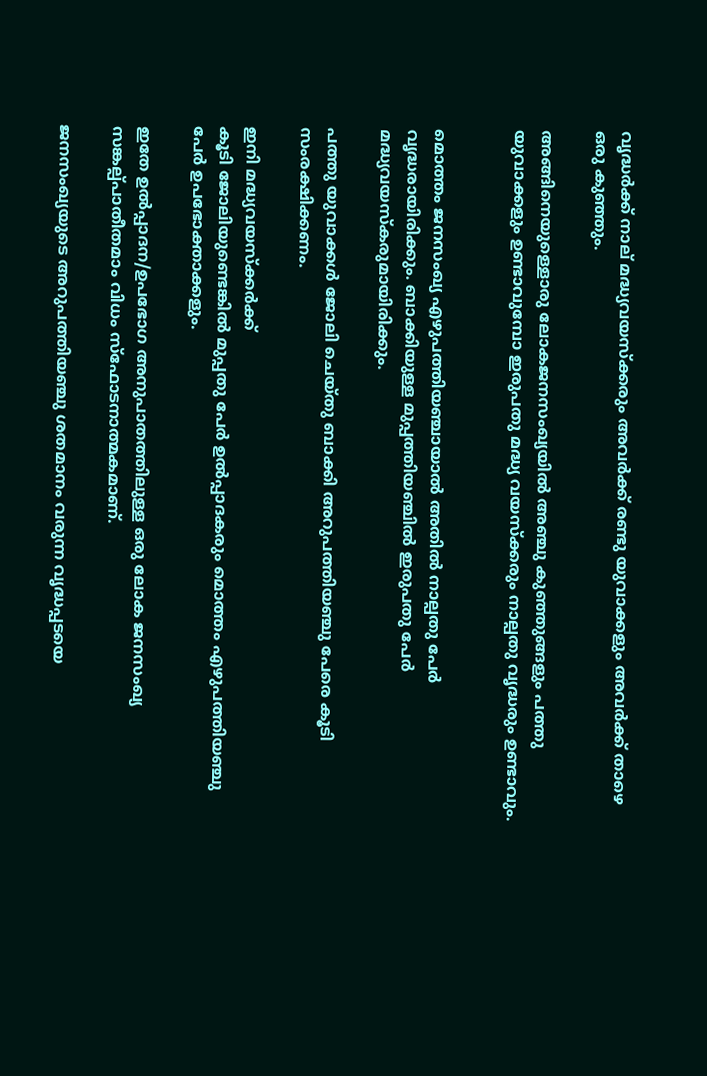വൃദ്ധര്‍ക്ക് നാല് മദ്ധ്യവയസ്ക്കരും അവര്‍ക്ക് രണ്ടു യുവാക്കളും അവര്‍ക്ക് താഴെ ഒരു കുഞ്ഞും.

അങ്ങിനെയുള്ളൊരു ലോകജനസംഖ്യയില്‍ അഞ്ചു കുഞ്ഞുങ്ങളും പത്തു യുവാക്കളും ഉണ്ടാവുമ്പോ ഇരുപതു മദ്ധ്യ വയസ്ക്കരും നാല്പതു വൃദ്ധരും ഉണ്ടാവും.


മൊത്തം ജനസംഖ്യ എഴുപത്തിയഞ്ചായാല്‍ അതില്‍ നാല്പതു പേര്‍ വൃദ്ധരായിരിക്കും. ബാക്കിയുള്ള മുപ്പത്തിയഞ്ചില്‍ ഇരുപതു പേര്‍ മദ്ധ്യവയസ്കരുമായിരിക്കും.

പത്തു യുവാക്കള്‍ ജോലി ചെയ്തു ബാക്കി അറുപത്തിയഞ്ചു പേരെ കൂടി സംരക്ഷിക്കണം.

ഇനി മദ്ധ്യവയസ്ക്കര്‍ക്ക്
കൂടി ജോലിയുണ്ടെങ്കില്‍ മുപ്പതു പേര്‍ ഉല്‍പ്പാദകരും മൊത്തം എഴുപത്തിയഞ്ചു പേര്‍ ഉപഭോക്താക്കളും.

ഇതേ ഉല്‍പ്പാദന/ഉപഭോഗ അനുപാതത്തിലുള്ള ഒരു ലോക ജനസംഖ്യ സങ്കല്പ്പാതീതമാം വിധം സ്ഫോടനാത്മകമാണ്.

ജനസംഖ്യയുടെ അറുപത്തിയഞ്ചു ശതമാനം വരുന്ന വൃദ്ധപ്പടയെ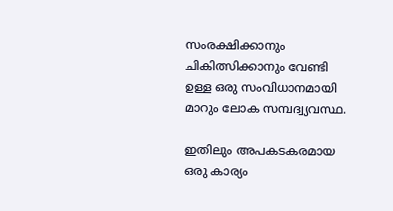സംരക്ഷിക്കാനും ചികിത്സിക്കാനും വേണ്ടി ഉള്ള ഒരു സംവിധാനമായി മാറും ലോക സമ്പദ്വ്യവസ്ഥ.

ഇതിലും അപകടകരമായ ഒരു കാര്യം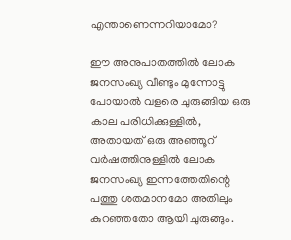എന്താണെന്നറിയാമോ?

ഈ അനുപാതത്തില്‍ ലോക ജനസംഖ്യ വീണ്ടും മുന്നോട്ടു പോയാല്‍ വളരെ ചുരുങ്ങിയ ഒരു കാല പരിധിക്കുള്ളില്‍, അതായത് ഒരു അഞ്ഞൂറ് വര്‍ഷത്തിനുള്ളില്‍ ലോക ജനസംഖ്യ ഇന്നത്തേതിന്റെ പത്തു ശതമാനമോ അതിലും കുറഞ്ഞതോ ആയി ചുരുങ്ങും.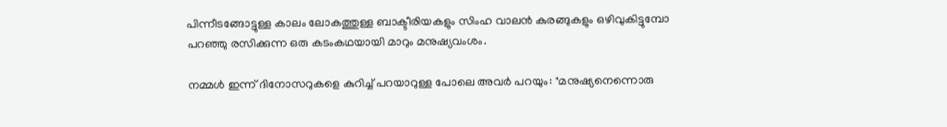പിന്നീടങ്ങോട്ടുള്ള കാലം ലോകത്തുള്ള ബാക്ടീരിയകളും സിംഹ വാലന്‍ കുരങ്ങുകളും ഒഴിവുകിട്ടുമ്പോ പറഞ്ഞു രസിക്കുന്ന ഒരു കടംകഥയായി മാറും മനുഷ്യവംശം.

നമ്മള്‍ ഇന്ന് ദിനോസറുകളെ കുറിച്ച് പറയാറുള്ള പോലെ അവര്‍ പറയും: "മനുഷ്യനെന്നൊരു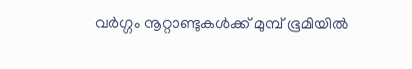വര്‍ഗ്ഗം നൂറ്റാണ്ടുകള്‍ക്ക് മുമ്പ് ഭൂമിയില്‍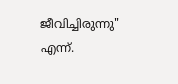ജീവിച്ചിരുന്നു" എന്ന്.